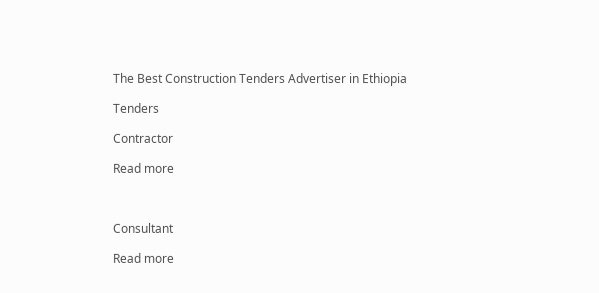The Best Construction Tenders Advertiser in Ethiopia

Tenders

Contractor

Read more



Consultant

Read more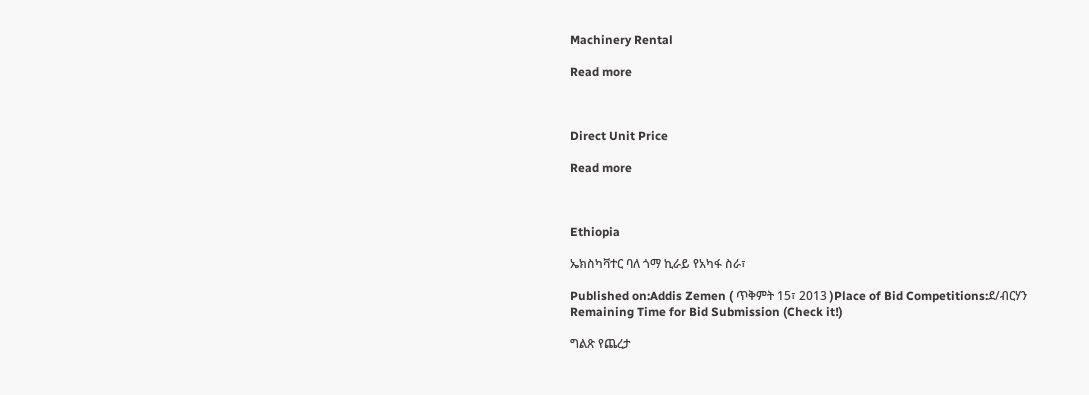Machinery Rental

Read more



Direct Unit Price

Read more



Ethiopia

ኤክስካቫተር ባለ ጎማ ኪራይ የአካፋ ስራ፣

Published on:Addis Zemen ( ጥቅምት 15፣ 2013 )Place of Bid Competitions:ደ/ብርሃን
Remaining Time for Bid Submission (Check it!)

ግልጽ የጨረታ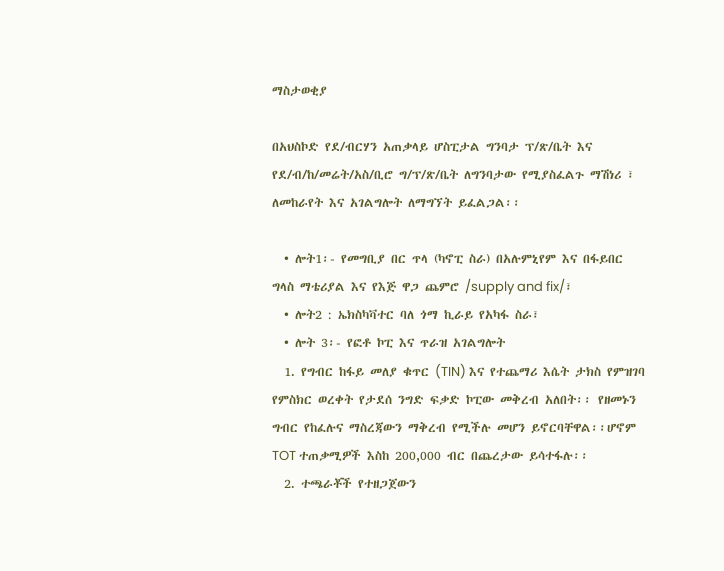ማስታወቂያ

በአህስኮድ የደ/ብርሃን አጠቃላይ ሆስፒታል ግንባታ ፕ/ጽ/ቤት እና የደ/ብ/ከ/መሬት/አስ/ቢሮ ግ/ፕ/ጽ/ቤት ለግንባታው የሚያስፈልጉ ማሽነሪ ፣ ለመከራየት እና አገልግሎት ለማግኘት ይፈልጋል፡፡

  • ሎት1፡- የመግቢያ በር ጥላ (ካኖፒ ስራ) በአሉምኒየም እና በፋይበር ግላስ ማቴሪያል እና የእጅ ዋጋ ጨምሮ /supply and fix/፣
  • ሎት2 : ኤክስካቫተር ባለ ጎማ ኪራይ የአካፋ ስራ፣
  • ሎት 3፡- የፎቶ ኮፒ እና ጥራዝ አገልግሎት
  1. የግብር ከፋይ መለያ ቁጥር (TIN) እና የተጨማሪ እሴት ታክስ የምዝገባ የምስክር ወረቀት የታደሰ ንግድ ፍቃድ ኮፒው መቅረብ አለበት፡፡ የዘመኑን ግብር የከፈሉና ማስረጃውን ማቅረብ የሚችሉ መሆን ይኖርባቸዋል፡፡ሆኖም TOT ተጠቃሚዎች እስከ 200,000 ብር በጨረታው ይሳተፋሉ፡፡
  2. ተጫራቾች የተዘጋጀውን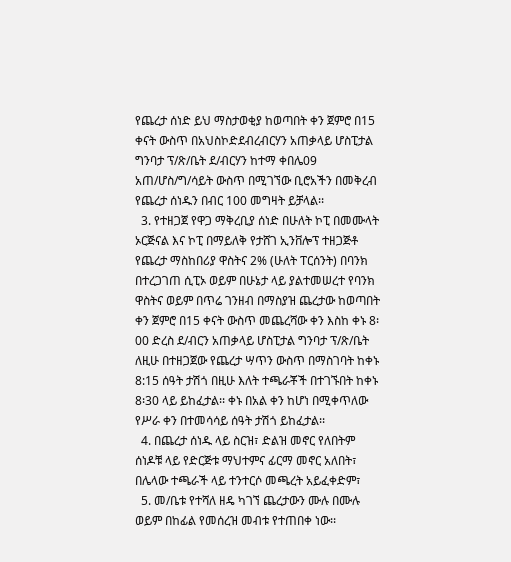የጨረታ ሰነድ ይህ ማስታወቂያ ከወጣበት ቀን ጀምሮ በ15 ቀናት ውስጥ በአህስኮድደብረብርሃን አጠቃላይ ሆስፒታል ግንባታ ፕ/ጽ/ቤት ደ/ብርሃን ከተማ ቀበሌ09 አጠ/ሆስ/ግ/ሳይት ውስጥ በሚገኘው ቢሮአችን በመቅረብ የጨረታ ሰነዱን በብር 100 መግዛት ይቻላል፡፡
  3. የተዘጋጀ የዋጋ ማቅረቢያ ሰነድ በሁለት ኮፒ በመሙላት ኦርጅናል እና ኮፒ በማይለቅ የታሸገ ኢንቨሎፕ ተዘጋጅቶ የጨረታ ማስከበሪያ ዋስትና 2% (ሁለት ፐርሰንት) በባንክ በተረጋገጠ ሲፒኦ ወይም በሁኔታ ላይ ያልተመሠረተ የባንክ ዋስትና ወይም በጥሬ ገንዘብ በማስያዝ ጨረታው ከወጣበት ቀን ጀምሮ በ15 ቀናት ውስጥ መጨረሻው ቀን እስከ ቀኑ 8፡00 ድረስ ደ/ብርን አጠቃላይ ሆስፒታል ግንባታ ፕ/ጽ/ቤት ለዚሁ በተዘጋጀው የጨረታ ሣጥን ውስጥ በማስገባት ከቀኑ 8:15 ሰዓት ታሽጎ በዚሁ እለት ተጫራቾች በተገኙበት ከቀኑ 8፡30 ላይ ይከፈታል፡፡ ቀኑ በአል ቀን ከሆነ በሚቀጥለው የሥራ ቀን በተመሳሳይ ሰዓት ታሽጎ ይከፈታል፡፡
  4. በጨረታ ሰነዱ ላይ ስርዝ፣ ድልዝ መኖር የለበትም ሰነዶቹ ላይ የድርጅቱ ማህተምና ፊርማ መኖር አለበት፣ በሌላው ተጫራች ላይ ተንተርሶ መጫረት አይፈቀድም፣
  5. መ/ቤቱ የተሻለ ዘዴ ካገኘ ጨረታውን ሙሉ በሙሉ ወይም በከፊል የመሰረዝ መብቱ የተጠበቀ ነው፡፡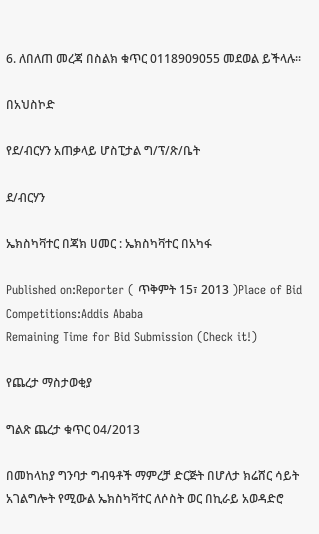6. ለበለጠ መረጃ በስልክ ቁጥር 0118909055 መደወል ይችላሉ፡፡

በአህስኮድ

የደ/ብርሃን አጠቃላይ ሆስፒታል ግ/ፕ/ጽ/ቤት

ደ/ብርሃን

ኤክስካቫተር በጃክ ሀመር : ኤክስካቫተር በአካፋ

Published on:Reporter ( ጥቅምት 15፣ 2013 )Place of Bid Competitions:Addis Ababa
Remaining Time for Bid Submission (Check it!)

የጨረታ ማስታወቂያ

ግልጽ ጨረታ ቁጥር 04/2013

በመከላከያ ግንባታ ግብዓቶች ማምረቻ ድርጅት በሆለታ ክሬሸር ሳይት አገልግሎት የሚውል ኤክስካቫተር ለሶስት ወር በኪራይ አወዳድሮ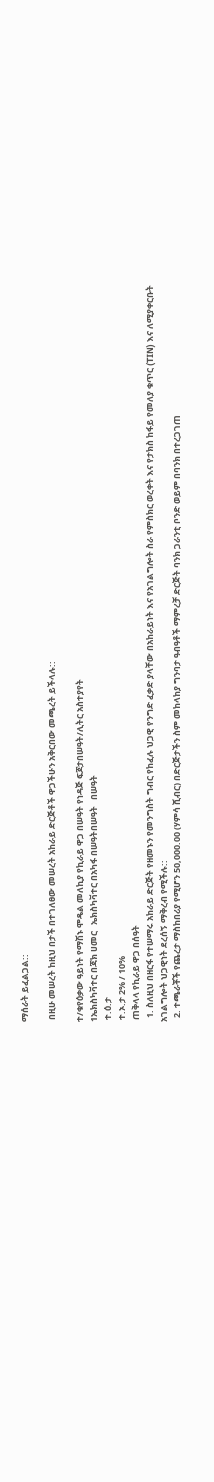ማሰራት ይፈልጋል::

 በዚሁ መሠረት ከዚህ በታች በተገለፀው መሠረት አከራይ ድርጅቶች ዋጋችሁን አቅርበው መጫረት ይችላሉ::

ተ/ቁየዕቃው ዓይነት የማሽኑ ሞዴል መለኪያ የኪራይ ዋጋ በሠዓት የነዳጅ ፍጆታበሠዓት/ሊትር አስተያየት
1ኤክስካቫተር በጃክ ሀመር   ኤክስካቫተር በአካፋ በሠዓትበሠዓት   በሠዓት
 ተ.ዕ.ታ
 ተ.ኦ.ታ 2% / 10%
 ጠቅላላ የኪራይ ዋጋ በሰዓት
  1. ስለዚህ በዘርፋ የተሠማሩ አከራይ ድርጅት የዘመኑን የመንግስት ግብር የከፈሉ ህጋዊ የንግድ ፈቃድ ያላቸው በአከራይነት እና የአገልግሎት ስራ የምስክር ወረቀት እና የታክስ ከፋይ የመለያ ቁጥር (TIN) እና ለሚያቀርቡት አገልግሎት ህጋዊነት ደረሰኝ ማቅረብ የሚችሉ::
  2. ተጫራቾች የጨረታ ማስከበሪያ የሚሆን 50,000.00 (ሃምሳ ሺብር) በድርጅታችን ስም መከላከያ ግንባታ ዓብዓቶች ማምረቻ ድርጅት ባንክ ጋራንቲ ቦንድ ወይም በባንክ በተረጋገጠ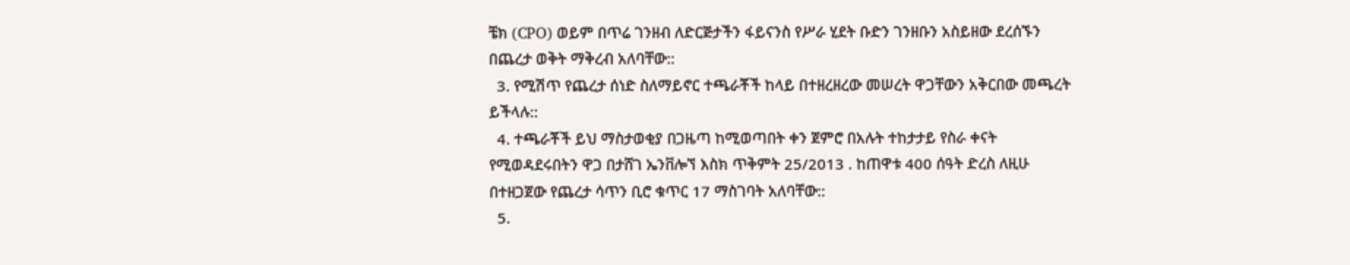ቼክ (CPO) ወይም በጥሬ ገንዘብ ለድርጅታችን ፋይናንስ የሥራ ሂደት ቡድን ገንዘቡን አስይዘው ደረሰኙን በጨረታ ወቅት ማቅረብ አለባቸው::
  3. የሚሽጥ የጨረታ ሰነድ ስለማይኖር ተጫራቾች ከላይ በተዘረዘረው መሠረት ዋጋቸውን አቅርበው መጫረት ይችላሉ::
  4. ተጫራቾች ይህ ማስታወቂያ በጋዜጣ ከሚወጣበት ቀን ጀምሮ በአሉት ተከታታይ የስራ ቀናት የሚወዳደሩበትን ዋጋ በታሸገ ኤንቨሎኘ እስክ ጥቅምት 25/2013 . ከጠዋቱ 400 ሰዓት ድረስ ለዚሁ በተዘጋጀው የጨረታ ሳጥን ቢሮ ቁጥር 17 ማስገባት አለባቸው::
  5.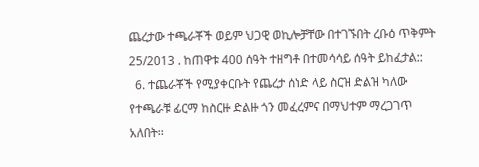ጨረታው ተጫራቾች ወይም ህጋዊ ወኪሎቻቸው በተገኙበት ረቡዕ ጥቅምት 25/2013 . ከጠዋቱ 400 ሰዓት ተዘግቶ በተመሳሳይ ሰዓት ይከፈታል::
  6. ተጨራቾች የሚያቀርቡት የጨረታ ሰነድ ላይ ስርዝ ድልዝ ካለው የተጫራቹ ፊርማ ከስርዙ ድልዙ ጎን መፈረምና በማህተም ማረጋገጥ አለበት፡፡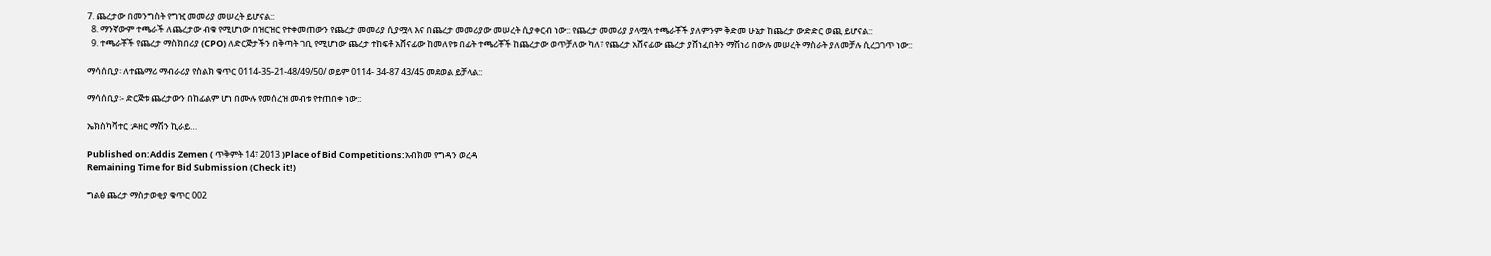7. ጨረታው በመንግስት የግዢ መመሪያ መሠረት ይሆናል::
  8. ማንኛውም ተጫራች ለጨረታው ብቁ የሚሆነው በዝርዝር የተቀመጠውን የጨረታ መመሪያ ሲያሟላ እና በጨረታ መመሪያው መሠረት ሲያቀርብ ነው:: የጨረታ መመሪያ ያላሟላ ተጫራቾች ያለምንም ቅድመ ሁኔታ ከጨረታ ውድድር ወጪ ይሆናል::
  9. ተጫራቾች የጨረታ ማስክበሪያ (CPO) ለድርጅታችን በቅጣት ገቢ የሚሆነው ጨረታ ተከፍቶ አሸናፊው ከመለየቱ በፊት ተጫሪቾች ከጨረታው ወጥቻለው ካለ፣ የጨረታ አሸናፊው ጨረታ ያሸነፈበትን ማሽነሪ በውሉ መሠረት ማስራት ያለመቻሉ ሲረጋገጥ ነው::

ማሳሰቢያ፡ ለተጨማሪ ማብራሪያ የስልክ ቁጥር 0114-35-21-48/49/50/ ወይም 0114- 34-87 43/45 መደወል ይቻላል::

ማሳሰቢያ፡- ድርጅቱ ጨረታውን በከፊልም ሆነ በሙሉ የመሰረዝ መብቱ የተጠበቀ ነው::

ኤክስካቫተር :ዶዘር ማሽን ኪራይ…

Published on:Addis Zemen ( ጥቅምት 14፣ 2013 )Place of Bid Competitions:አብክመ የግዳን ወረዳ
Remaining Time for Bid Submission (Check it!)

ግልፅ ጨረታ ማስታወቂያ ቁጥር 002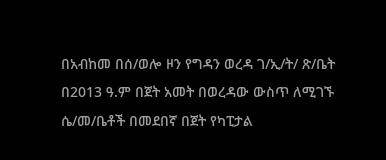በአብከመ በሰ/ወሎ ዞን የግዳን ወረዳ ገ/ኢ/ት/ ጽ/ቤት በ2013 ዓ.ም በጀት አመት በወረዳው ውስጥ ለሚገኙ ሴ/መ/ቤቶች በመደበኛ በጀት የካፒታል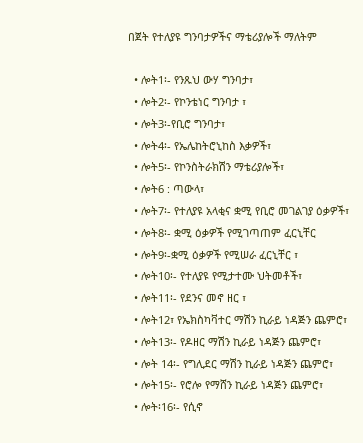በጀት የተለያዩ ግንባታዎችና ማቴሪያሎች ማለትም

  • ሎት1፡- የንጹህ ውሃ ግንባታ፣
  • ሎት2፡- የኮንቴነር ግንባታ ፣
  • ሎት3፡-የቢሮ ግንባታ፣
  • ሎት4፡- የኤሌከትሮኒከስ እቃዎች፣
  • ሎት5፡- የኮንስትራክሽን ማቴሪያሎች፣
  • ሎት6 : ጣውላ፣
  • ሎት7፡- የተለያዩ አላቂና ቋሚ የቢሮ መገልገያ ዕቃዎች፣
  • ሎት8፡- ቋሚ ዕቃዎች የሚገጣጠም ፈርኒቸር
  • ሎት9፡-ቋሚ ዕቃዎች የሚሠራ ፈርኒቸር ፣
  • ሎት10፡- የተለያዩ የሚታተሙ ህትመቶች፣
  • ሎት11፡- የደንና መኖ ዘር ፣
  • ሎት12፣ የኤክስካቫተር ማሽን ኪራይ ነዳጅን ጨምሮ፣
  • ሎት13፡- የዶዘር ማሽን ኪራይ ነዳጅን ጨምሮ፣
  • ሎት 14፡- የግሊደር ማሽን ኪራይ ነዳጅን ጨምሮ፣
  • ሎት15፡- የሮሎ የማሸን ኪራይ ነዳጅን ጨምሮ፣
  • ሎት፡16፡- የሲኖ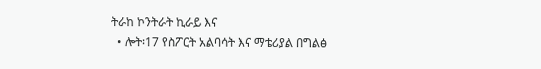ትራከ ኮንትራት ኪራይ እና
  • ሎት፡17 የስፖርት አልባሳት እና ማቴሪያል በግልፅ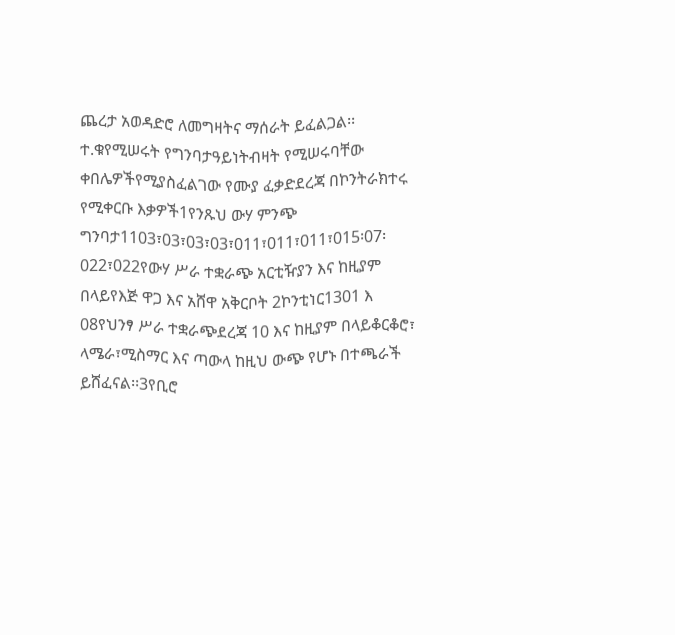ጨረታ አወዳድሮ ለመግዛትና ማሰራት ይፈልጋል፡፡        ተ.ቁየሚሠሩት የግንባታዓይነትብዛት የሚሠሩባቸው ቀበሌዎችየሚያስፈልገው የሙያ ፈቃድደረጃ በኮንትራክተሩ የሚቀርቡ እቃዎች1የንጹህ ውሃ ምንጭ ግንባታ1103፣03፣03፣03፣011፣011፣011፣015፡07፡022፣022የውሃ ሥራ ተቋራጭ አርቲዥያን እና ከዚያም በላይየእጅ ዋጋ እና አሸዋ አቅርቦት 2ኮንቲነር1301 እ 08የህንፃ ሥራ ተቋራጭደረጃ 10 እና ከዚያም በላይቆርቆሮ፣ ላሜራ፣ሚስማር እና ጣውላ ከዚህ ውጭ የሆኑ በተጫራች ይሸፈናል፡፡3የቢሮ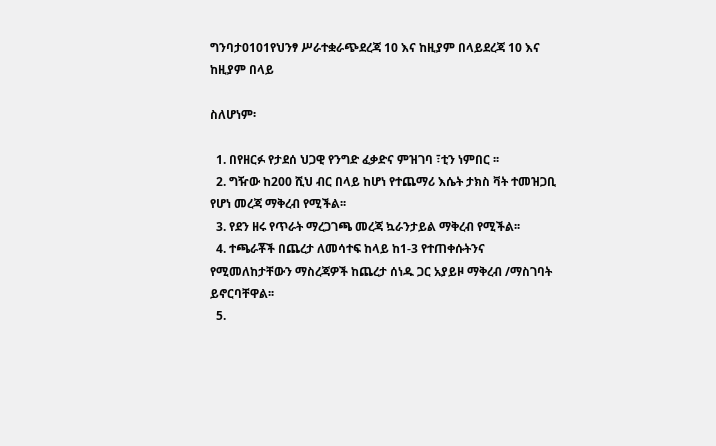ግንባታ0101የህንፃ ሥራተቋራጭደረጃ 10 እና ከዚያም በላይደረጃ 10 እና ከዚያም በላይ

ስለሆነም፡

  1. በየዘርፉ የታደሰ ህጋዊ የንግድ ፈቃድና ምዝገባ ፣ቲን ነምበር ፡፡
  2. ግዥው ከ200 ሺህ ብር በላይ ከሆነ የተጨማሪ እሴት ታክስ ቫት ተመዝጋቢ የሆነ መረጃ ማቅረብ የሚችል፡፡
  3. የደን ዘሩ የጥራት ማረጋገጫ መረጃ ኳራንታይል ማቅረብ የሚችል፡፡
  4. ተጫራቾች በጨረታ ለመሳተፍ ከላይ ከ1-3 የተጠቀሱትንና የሚመለከታቸውን ማስረጃዎች ከጨረታ ሰነዱ ጋር አያይዞ ማቅረብ /ማስገባት ይኖርባቸዋል፡፡
  5.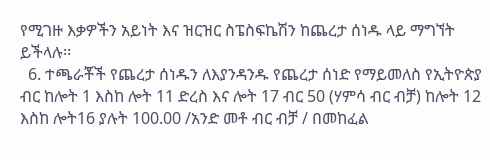የሚገዙ እቃዎችን አይነት እና ዝርዝር ስፔስፍኬሽን ከጨረታ ሰነዱ ላይ ማግኘት ይችላሉ፡፡
  6. ተጫራቾች የጨረታ ሰነዱን ለእያንዳንዱ የጨረታ ሰነድ የማይመለስ የኢትዮጵያ ብር ከሎት 1 እስከ ሎት 11 ድረስ እና ሎት 17 ብር 50 (ሃምሳ ብር ብቻ) ከሎት 12 እስከ ሎት16 ያሉት 100.00 /አንድ መቶ ብር ብቻ / በመከፈል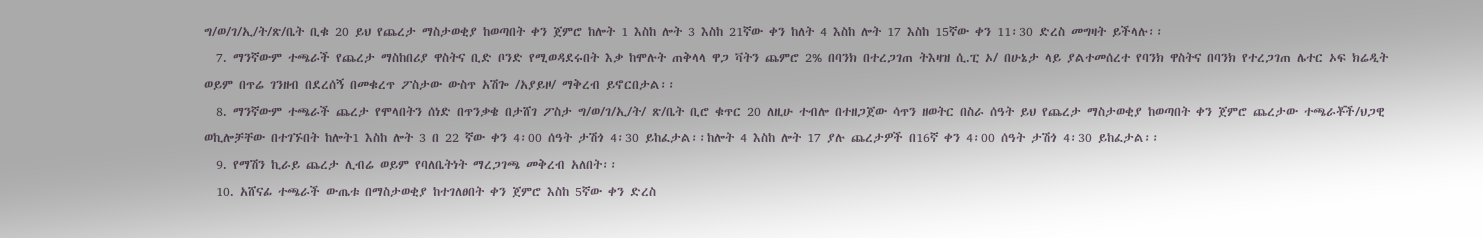ግ/ወ/ገ/ኢ/ት/ጽ/ቤት ቢቁ 20 ይህ የጨረታ ማስታወቂያ ከወጣበት ቀን ጀምሮ ከሎት 1 እስከ ሎት 3 እስከ 21ኛው ቀን ከለት 4 እስከ ሎት 17 እስከ 15ኛው ቀን 11፡30 ድረስ መግዛት ይችላሉ፡፡
  7. ማንኛውም ተጫራች የጨረታ ማስከበሪያ ዋስትና ቢድ ቦንድ የሚወዳደሩበት እቃ ከሞሉት ጠቅላላ ዋጋ ቫትን ጨምሮ 2% በባንክ በተረጋገጠ ትእዛዝ ሲ.ፒ ኦ/ በሁኔታ ላይ ያልተመሰረተ የባንክ ዋስትና በባንክ የተረጋገጠ ሌተር ኦፍ ክሬዲት ወይም በጥሬ ገንዘብ በደረሰኝ በመቁረጥ ፖስታው ውስጥ አሽጐ /አያይዞ/ ማቅረብ ይኖርበታል፡፡
  8. ማንኛውም ተጫራች ጨረታ የሞላበትን ሰነድ በጥንቃቄ በታሸገ ፖስታ ግ/ወ/ገ/ኢ/ት/ ጽ/ቤት ቢሮ ቁጥር 20 ለዚሁ ተብሎ በተዘጋጀው ሳጥን ዘወትር በስራ ሰዓት ይህ የጨረታ ማስታወቂያ ከወጣበት ቀን ጀምሮ ጨረታው ተጫራቾች/ህጋዊ ወኪሎቻቸው በተገኙበት ከሎት1 እስከ ሎት 3 በ 22 ኛው ቀን 4፡00 ሰዓት ታሽጎ 4፡30 ይከፈታል፡፡ከሎት 4 እስከ ሎት 17 ያሉ ጨረታዎች በ16ኛ ቀን 4፡00 ሰዓት ታሽጎ 4፡30 ይከፈታል፡፡
  9. የማሽን ኪራይ ጨረታ ሊብሬ ወይም የባለቤትነት ማረጋገጫ መቅረብ አለበት፡፡
  10. አሸናፊ ተጫራች ውጤቱ በማስታወቂያ ከተገለፀበት ቀን ጀምሮ እስከ 5ኛው ቀን ድረስ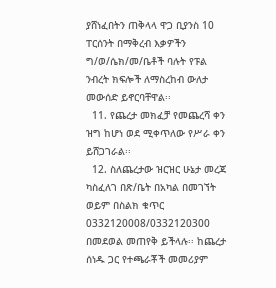ያሸነፈበትን ጠቅላላ ዋጋ ቢያንስ 10 ፐርሰንት በማቅረብ እቃዎችን ግ/ወ/ሴክ/መ/ቤቶች ባሉት የፑል ንብረት ክፍሎች ለማስረከብ ውለታ መውሰድ ይኖርባቸዋል፡፡
  11. የጨረታ መክፈቻ የመጨረሻ ቀን ዝግ ከሆነ ወደ ሚቀጥለው የሥራ ቀን ይሸጋገራል፡፡
  12. ስለጨረታው ዝርዝር ሁኔታ መረጃ ካስፈለገ በጽ/ቤት በአካል በመገኘት ወይም በስልክ ቁጥር 0332120008/0332120300 በመደወል መጠየቅ ይችላሉ፡፡ ከጨረታ ሰነዱ ጋር የተጫራቾች መመሪያም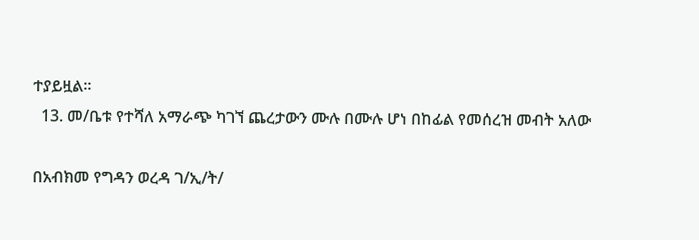ተያይዟል፡፡
  13. መ/ቤቱ የተሻለ አማራጭ ካገኘ ጨረታውን ሙሉ በሙሉ ሆነ በከፊል የመሰረዝ መብት አለው

በአብክመ የግዳን ወረዳ ገ/ኢ/ት/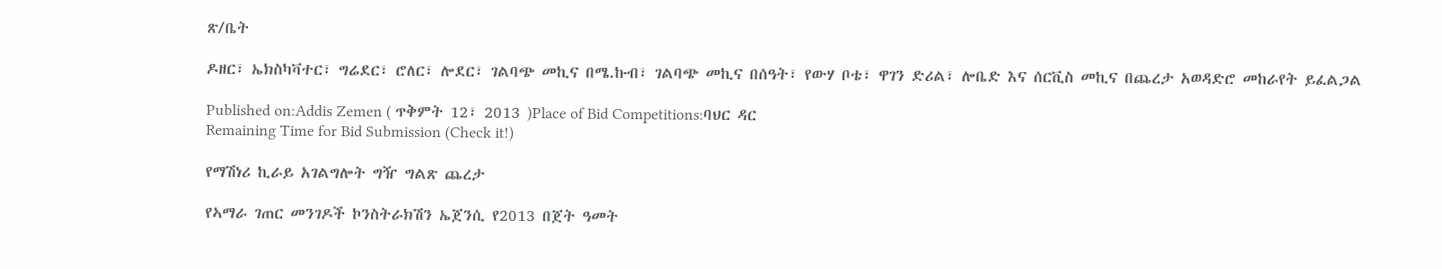ጽ/ቤት

ዶዘር፣ ኤክስካቫተር፣ ግሬደር፣ ሮለር፣ ሎደር፣ ገልባጭ መኪና በሜ.ኩብ፣ ገልባጭ መኪና በሰዓት፣ የውሃ ቦቴ፣ ዋገን ድሪል፣ ሎቤድ እና ሰርቪስ መኪና በጨረታ አወዳድሮ መከራየት ይፈልጋል

Published on:Addis Zemen ( ጥቅምት 12፣ 2013 )Place of Bid Competitions:ባህር ዳር
Remaining Time for Bid Submission (Check it!)

የማሽነሪ ኪራይ አገልግሎት ግዥ ግልጽ ጨረታ

የኣማራ ገጠር መንገዶች ኮንስትራክሽን ኤጀንሲ የ2013 በጀት ዓመት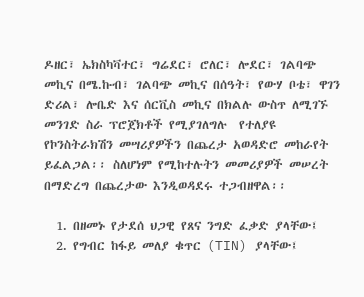ዶዘር፣ ኤክስካቫተር፣ ግሬደር፣ ሮለር፣ ሎደር፣ ገልባጭ መኪና በሜ.ኩብ፣ ገልባጭ መኪና በሰዓት፣ የውሃ ቦቴ፣ ዋገን ድሪል፣ ሎቤድ እና ሰርቪስ መኪና በክልሉ ውስጥ ለሚገኙ መንገድ ስራ ፕሮጀክቶች የሚያገለግሉ  የተለያዩ የኮንስትራክሽን መሣሪያዎችን በጨረታ አወዳድሮ መከራየት  ይፈልጋል፡፡ ስለሆነም የሚከተሉትን መመሪያዎች መሠረት በማድረግ በጨረታው እንዲወዳደሩ ተጋብዘዋል፡፡

  1. በዘመኑ የታደሰ ህጋዊ የጸና ንግድ ፈቃድ ያላቸው፤
  2. የግብር ከፋይ መለያ ቁጥር (TIN) ያላቸው፤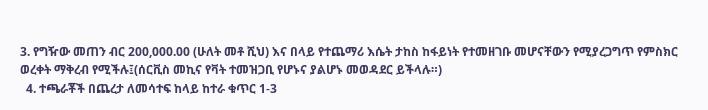3. የግዥው መጠን ብር 200,000.00 (ሁለት መቶ ሺህ) እና በላይ የተጨማሪ እሴት ታከስ ከፋይነት የተመዘገቡ መሆናቸውን የሚያረጋግጥ የምስክር ወረቀት ማቅረብ የሚችሉ፤(ሰርቪስ መኪና የቫት ተመዝጋቢ የሆኑና ያልሆኑ መወዳደር ይችላሉ።)
  4. ተጫራቾች በጨረታ ለመሳተፍ ከላይ ከተራ ቁጥር 1-3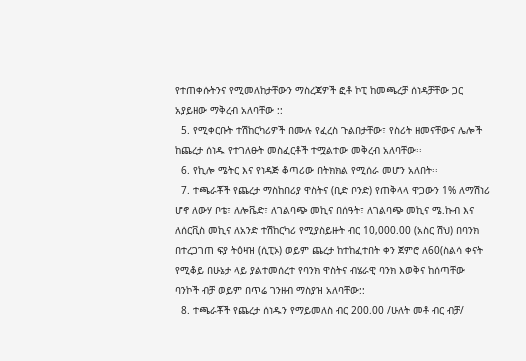የተጠቀሱትንና የሚመለከታቸውን ማስረጃዎች ፎቶ ኮፒ ከመጫረቻ ሰነዳቻቸው ጋር አያይዘው ማቅረብ አለባቸው ::
  5. የሚቀርቡት ተሽከርካሪዎች በሙሉ የፈረስ ጉልበታቸው፣ የስሪት ዘመናቸውና ሌሎች ከጨረታ ሰነዱ የተገለፁት መስፈርቶች ተሟልተው መቅረብ አለባቸው፡፡
  6. የኪሎ ሜትር እና የነዳጅ ቆጣሪው በትክክል የሚሰራ መሆን አለበት፡፡
  7. ተጫራቾች የጨረታ ማስከበሪያ ዋስትና (ቢድ ቦንድ) የጠቅላላ ዋጋውን 1% ለማሽነሪ ሆኖ ለውሃ ቦቴ፣ ለሎቬድ፣ ለገልባጭ መኪና በሰዓት፣ ለገልባጭ መኪና ሜ.ኩብ እና ለሰርቪስ መኪና ለአንድ ተሽከርካሪ የሚያስይዙት ብር 10,000.00 (አስር ሽህ) በባንክ በተረጋገጠ ፍያ ትዕዛዝ (ሲፒኦ) ወይም ጨረታ ከተከፈተበት ቀን ጀምሮ ለ60(ስልሳ ቀናት የሚቆይ በሁኔታ ላይ ያልተመሰረተ የባንክ ዋስትና ብሄራዊ ባንክ እወቅና ከሰጣቸው ባንኮች ብቻ ወይም በጥሬ ገንዘብ ማስያዝ አለባቸው::
  8. ተጫራቾች የጨረታ ሰነዱን የማይመለስ ብር 200.00 /ሁለት መቶ ብር ብቻ/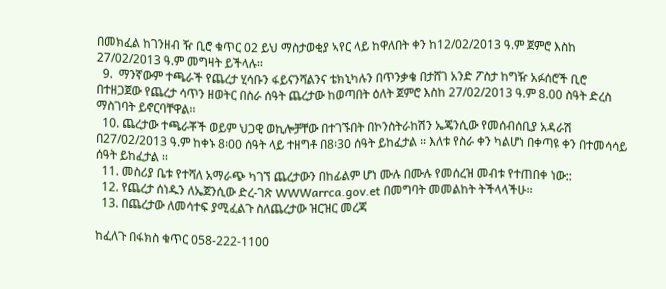በመክፈል ከገንዘብ ዥ ቢሮ ቁጥር 02 ይህ ማስታወቂያ ኣየር ላይ ከዋለበት ቀን ከ12/02/2013 ዓ.ም ጀምሮ እስከ 27/02/2013 ዓ.ም መግዛት ይችላሉ፡፡
  9.  ማንኛውም ተጫራች የጨረታ ሂሳቡን ፋይናንሻልንና ቴክኒካሉን በጥንቃቄ በታሸገ አንድ ፖስታ ከግዥ አፉሰሮች ቢሮ በተዘጋጀው የጨረታ ሳጥን ዘወትር በስራ ሰዓት ጨረታው ከወጣበት ዕለት ጀምሮ እስከ 27/02/2013 ዓ.ም 8.00 ስዓት ድረስ ማስገባት ይኖርባቸዋል፡፡
  10. ጨረታው ተጫራቾች ወይም ህጋዊ ወኪሎቻቸው በተገኙበት በኮንስትራከሽን ኤጄንሲው የመሰብሰቢያ አዳራሽ በ27/02/2013 ዓ.ም ከቀኑ 8፡00 ሰዓት ላይ ተዘግቶ በ8፡30 ሰዓት ይከፈታል ፡፡ እለቱ የስራ ቀን ካልሆነ በቀጣዩ ቀን በተመሳሳይ ሰዓት ይከፈታል ፡፡
  11. መስሪያ ቤቱ የተሻለ አማራጭ ካገኘ ጨረታውን በከፊልም ሆነ ሙሉ በሙሉ የመሰረዝ መብቱ የተጠበቀ ነው::
  12. የጨረታ ሰነዱን ለኤጀንሲው ድረ-ገጽ WWWarrca.gov.et በመግባት መመልከት ትችላላችሁ፡፡
  13. በጨረታው ለመሳተፍ ያሚፈልጉ ስለጨረታው ዝርዝር መረጃ

ከፈለጉ በፋክስ ቁጥር 058-222-1100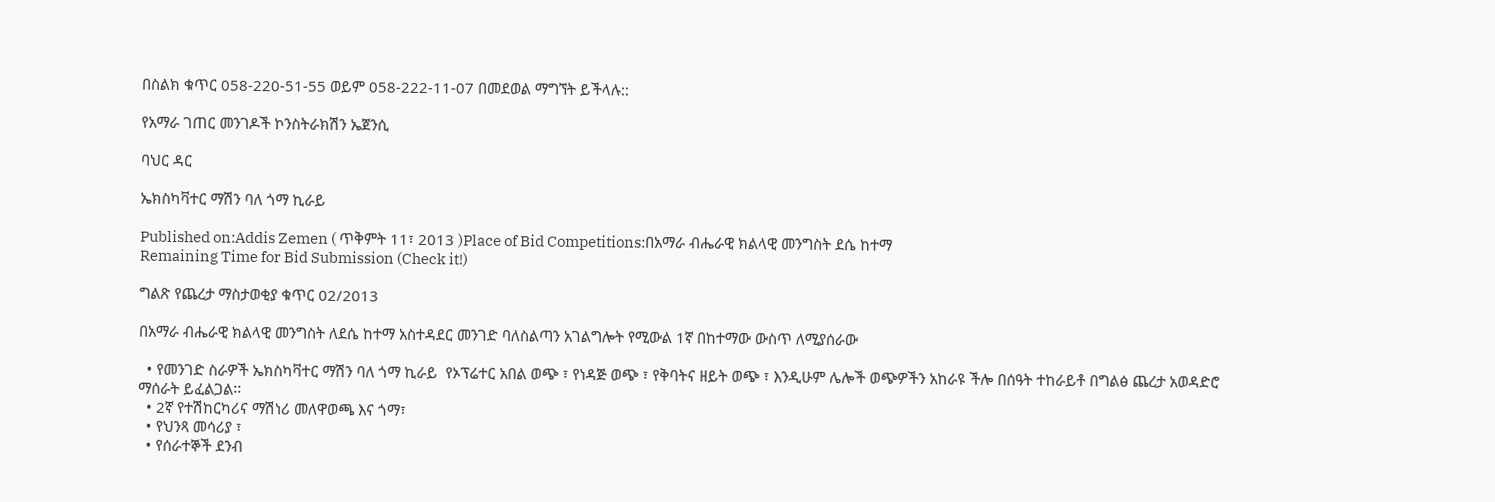በስልክ ቁጥር 058-220-51-55 ወይም 058-222-11-07 በመደወል ማግኘት ይችላሉ::

የአማራ ገጠር መንገዶች ኮንስትራክሽን ኤጀንሲ

ባህር ዳር

ኤክስካቫተር ማሽን ባለ ጎማ ኪራይ

Published on:Addis Zemen ( ጥቅምት 11፣ 2013 )Place of Bid Competitions:በአማራ ብሔራዊ ክልላዊ መንግስት ደሴ ከተማ
Remaining Time for Bid Submission (Check it!)

ግልጽ የጨረታ ማስታወቂያ ቁጥር 02/2013

በአማራ ብሔራዊ ክልላዊ መንግስት ለደሴ ከተማ አስተዳደር መንገድ ባለስልጣን አገልግሎት የሚውል 1ኛ በከተማው ውስጥ ለሚያሰራው

  • የመንገድ ስራዎች ኤክስካቫተር ማሽን ባለ ጎማ ኪራይ  የኦፕሬተር አበል ወጭ ፣ የነዳጅ ወጭ ፣ የቅባትና ዘይት ወጭ ፣ እንዲሁም ሌሎች ወጭዎችን አከራዩ ችሎ በሰዓት ተከራይቶ በግልፅ ጨረታ አወዳድሮ ማሰራት ይፈልጋል፡፡
  • 2ኛ የተሽከርካሪና ማሽነሪ መለዋወጫ እና ጎማ፣
  • የህንጻ መሳሪያ ፣
  • የሰራተኞች ደንብ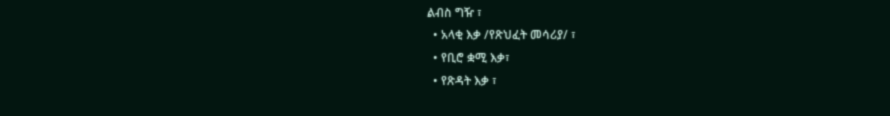ልብስ ግዥ ፣
  • አላቂ እቃ /የጽህፈት መሳሪያ/ ፣
  • የቢሮ ቋሚ እቃ፣
  • የጽዳት እቃ ፣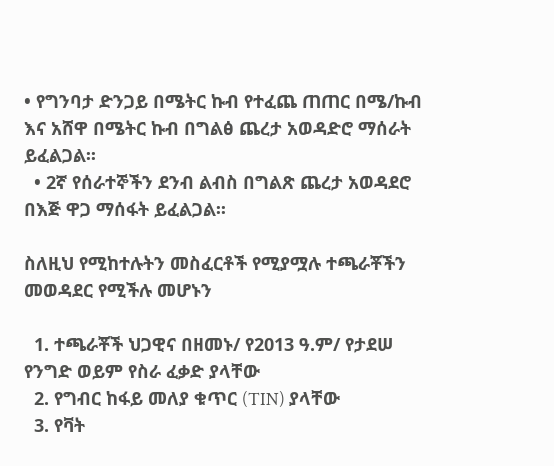• የግንባታ ድንጋይ በሜትር ኩብ የተፈጨ ጠጠር በሜ/ኩብ እና አሸዋ በሜትር ኩብ በግልፅ ጨረታ አወዳድሮ ማሰራት ይፈልጋል፡፡
  • 2ኛ የሰራተኞችን ደንብ ልብስ በግልጽ ጨረታ አወዳደሮ በእጅ ዋጋ ማሰፋት ይፈልጋል፡፡

ስለዚህ የሚከተሉትን መስፈርቶች የሚያሟሉ ተጫራቾችን መወዳደር የሚችሉ መሆኑን

  1. ተጫራቾች ህጋዊና በዘመኑ/ የ2013 ዓ.ም/ የታደሠ የንግድ ወይም የስራ ፈቃድ ያላቸው
  2. የግብር ከፋይ መለያ ቁጥር (TIN) ያላቸው
  3. የቫት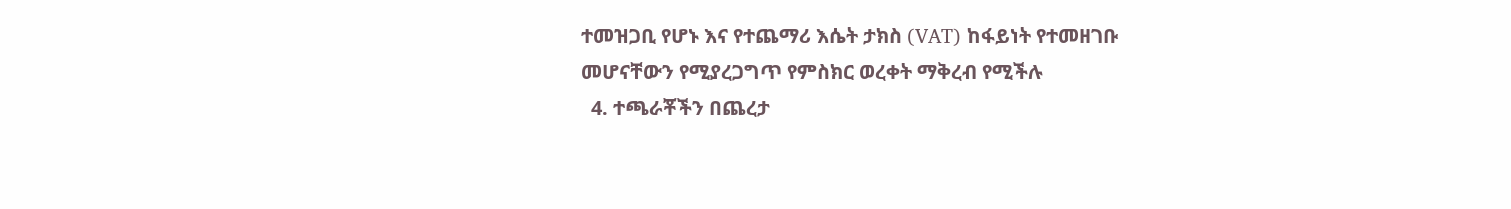ተመዝጋቢ የሆኑ እና የተጨማሪ እሴት ታክስ (VAT) ከፋይነት የተመዘገቡ መሆናቸውን የሚያረጋግጥ የምስክር ወረቀት ማቅረብ የሚችሉ
  4. ተጫራቾችን በጨረታ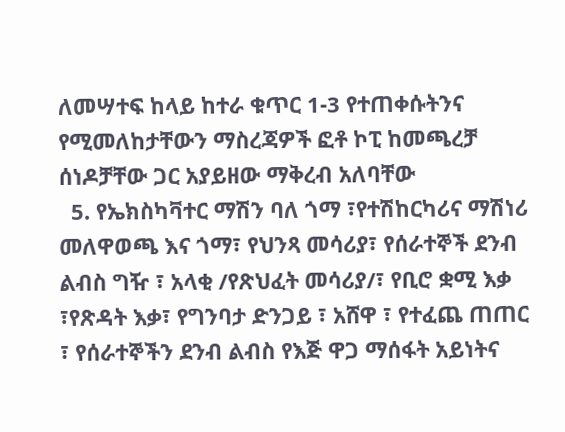ለመሣተፍ ከላይ ከተራ ቁጥር 1-3 የተጠቀሱትንና የሚመለከታቸውን ማስረጃዎች ፎቶ ኮፒ ከመጫረቻ ሰነዶቻቸው ጋር አያይዘው ማቅረብ አለባቸው
  5. የኤክስካቫተር ማሽን ባለ ጎማ ፣የተሽከርካሪና ማሽነሪ መለዋወጫ እና ጎማ፣ የህንጻ መሳሪያ፣ የሰራተኞች ደንብ ልብስ ግዥ ፣ አላቂ /የጽህፈት መሳሪያ/፣ የቢሮ ቋሚ እቃ ፣የጽዳት እቃ፣ የግንባታ ድንጋይ ፣ አሸዋ ፣ የተፈጨ ጠጠር ፣ የሰራተኞችን ደንብ ልብስ የእጅ ዋጋ ማሰፋት አይነትና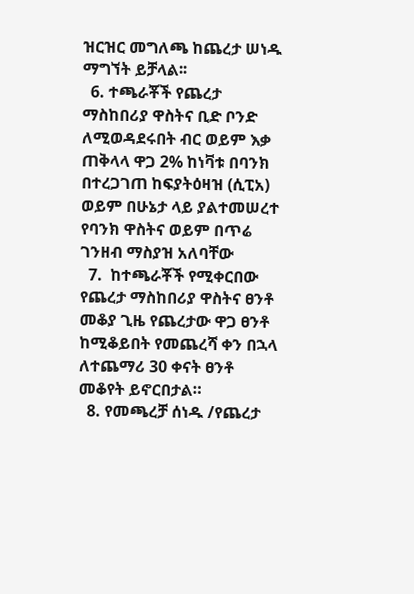ዝርዝር መግለጫ ከጨረታ ሠነዱ ማግኘት ይቻላል፡፡
  6. ተጫራቾች የጨረታ ማስከበሪያ ዋስትና ቢድ ቦንድ ለሚወዳደሩበት ብር ወይም እቃ ጠቅላላ ዋጋ 2% ከነቫቱ በባንክ በተረጋገጠ ከፍያትዕዛዝ (ሲፒአ) ወይም በሁኔታ ላይ ያልተመሠረተ የባንክ ዋስትና ወይም በጥሬ ገንዘብ ማስያዝ አለባቸው
  7.  ከተጫራቾች የሚቀርበው የጨረታ ማስከበሪያ ዋስትና ፀንቶ መቆያ ጊዜ የጨረታው ዋጋ ፀንቶ ከሚቆይበት የመጨረሻ ቀን በኋላ ለተጨማሪ 30 ቀናት ፀንቶ መቆየት ይኖርበታል።
  8. የመጫረቻ ሰነዱ /የጨረታ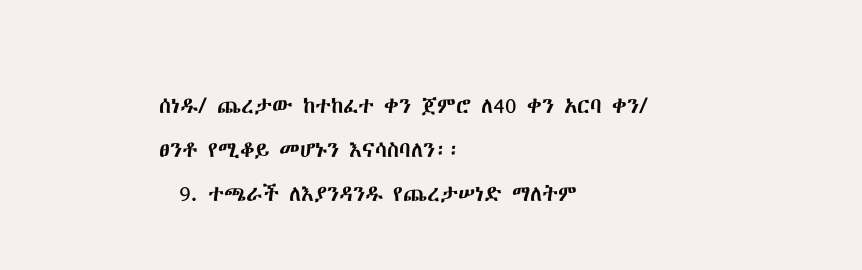ሰነዱ/ ጨረታው ከተከፈተ ቀን ጀምሮ ለ40 ቀን አርባ ቀን/ ፀንቶ የሚቆይ መሆኑን እናሳስባለን፡፡
  9. ተጫራች ለእያንዳንዱ የጨረታሠነድ ማለትም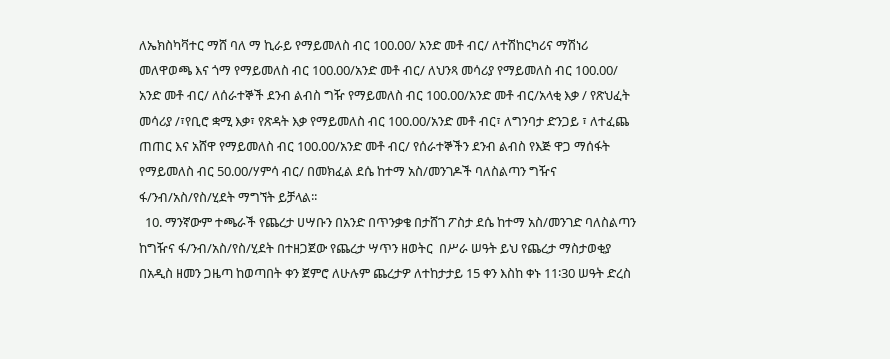ለኤክስካቫተር ማሸ ባለ ማ ኪራይ የማይመለስ ብር 100.00/ አንድ መቶ ብር/ ለተሽከርካሪና ማሽነሪ መለዋወጫ እና ጎማ የማይመለስ ብር 100.00/አንድ መቶ ብር/ ለህንጻ መሳሪያ የማይመለስ ብር 100.00/ አንድ መቶ ብር/ ለሰራተኞች ደንብ ልብስ ግዥ የማይመለስ ብር 100.00/አንድ መቶ ብር/አላቂ እቃ / የጽህፈት መሳሪያ /፣የቢሮ ቋሚ እቃ፣ የጽዳት እቃ የማይመለስ ብር 100.00/አንድ መቶ ብር፣ ለግንባታ ድንጋይ ፣ ለተፈጨ ጠጠር እና አሸዋ የማይመለስ ብር 100.00/አንድ መቶ ብር/ የሰራተኞችን ደንብ ልብስ የእጅ ዋጋ ማሰፋት የማይመለስ ብር 50.00/ሃምሳ ብር/ በመክፈል ደሴ ከተማ አስ/መንገዶች ባለስልጣን ግዥና ፋ/ንብ/አስ/የስ/ሂደት ማግኘት ይቻላል፡፡
  10. ማንኛውም ተጫራች የጨረታ ሀሣቡን በአንድ በጥንቃቄ በታሸገ ፖስታ ደሴ ከተማ አስ/መንገድ ባለስልጣን ከግዥና ፋ/ንብ/አስ/የስ/ሂደት በተዘጋጀው የጨረታ ሣጥን ዘወትር  በሥራ ሠዓት ይህ የጨረታ ማስታወቂያ በአዲስ ዘመን ጋዜጣ ከወጣበት ቀን ጀምሮ ለሁሉም ጨረታዎ ለተከታታይ 15 ቀን እስከ ቀኑ 11፡30 ሠዓት ድረስ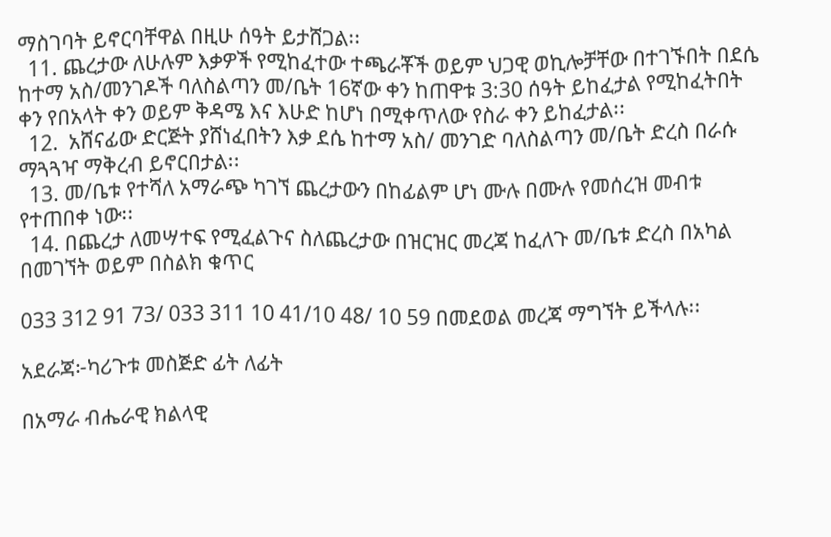ማስገባት ይኖርባቸዋል በዚሁ ሰዓት ይታሸጋል፡፡
  11. ጨረታው ለሁሉም እቃዎች የሚከፈተው ተጫራቾች ወይም ህጋዊ ወኪሎቻቸው በተገኙበት በደሴ ከተማ አስ/መንገዶች ባለስልጣን መ/ቤት 16ኛው ቀን ከጠዋቱ 3:30 ሰዓት ይከፈታል የሚከፈትበት ቀን የበአላት ቀን ወይም ቅዳሜ እና እሁድ ከሆነ በሚቀጥለው የስራ ቀን ይከፈታል፡፡
  12.  አሸናፊው ድርጅት ያሸነፈበትን እቃ ደሴ ከተማ አስ/ መንገድ ባለስልጣን መ/ቤት ድረስ በራሱ ማጓጓዣ ማቅረብ ይኖርበታል፡፡
  13. መ/ቤቱ የተሻለ አማራጭ ካገኘ ጨረታውን በከፊልም ሆነ ሙሉ በሙሉ የመሰረዝ መብቱ የተጠበቀ ነው፡፡
  14. በጨረታ ለመሣተፍ የሚፈልጉና ስለጨረታው በዝርዝር መረጃ ከፈለጉ መ/ቤቱ ድረስ በአካል በመገኘት ወይም በስልክ ቁጥር

033 312 91 73/ 033 311 10 41/10 48/ 10 59 በመደወል መረጃ ማግኘት ይችላሉ፡፡

አደራጃ፦ካሪጉቱ መስጅድ ፊት ለፊት

በአማራ ብሔራዊ ክልላዊ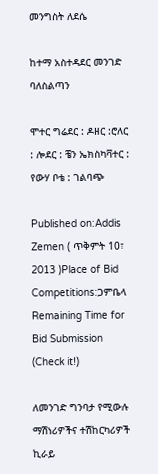መንግስት ለደሴ

ከተማ አስተዳደር መንገድ ባለስልጣን

ሞተር ግሬደር : ዶዘር :ሮለር : ሎደር : ቼን ኤክስካቫተር : የውሃ ቦቴ : ገልባጭ

Published on:Addis Zemen ( ጥቅምት 10፣ 2013 )Place of Bid Competitions:ጋምቤላ
Remaining Time for Bid Submission (Check it!)

ለመንገድ ግንባታ የሚውሉ ማሽነሪዎችና ተሽከርካሪዎች ኪራይ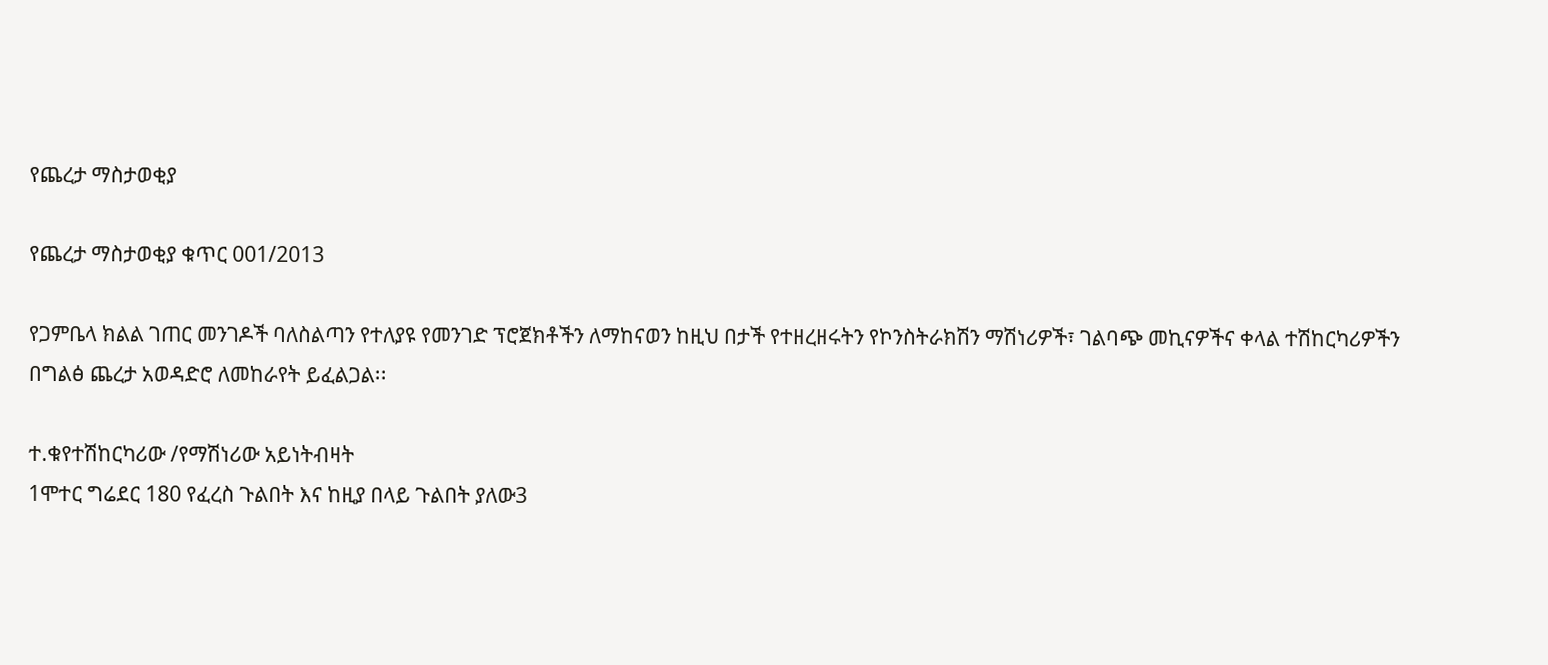የጨረታ ማስታወቂያ

የጨረታ ማስታወቂያ ቁጥር 001/2013

የጋምቤላ ክልል ገጠር መንገዶች ባለስልጣን የተለያዩ የመንገድ ፕሮጀክቶችን ለማከናወን ከዚህ በታች የተዘረዘሩትን የኮንስትራክሽን ማሽነሪዎች፣ ገልባጭ መኪናዎችና ቀላል ተሽከርካሪዎችን በግልፅ ጨረታ አወዳድሮ ለመከራየት ይፈልጋል፡፡

ተ.ቁየተሽከርካሪው /የማሽነሪው አይነትብዛት
1ሞተር ግሬደር 180 የፈረስ ጉልበት እና ከዚያ በላይ ጉልበት ያለው3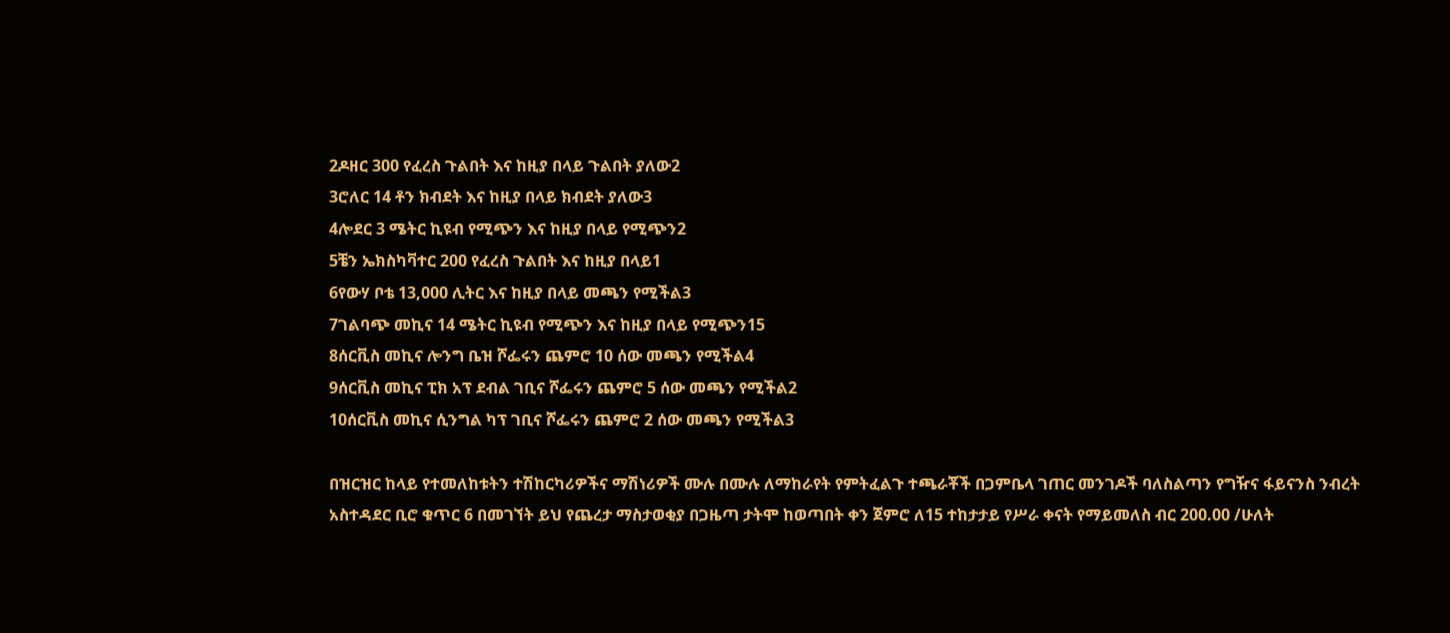2ዶዘር 300 የፈረስ ጉልበት እና ከዚያ በላይ ጉልበት ያለው2
3ሮለር 14 ቶን ክብደት እና ከዚያ በላይ ክብደት ያለው3
4ሎደር 3 ሜትር ኪዩብ የሚጭን እና ከዚያ በላይ የሚጭን2
5ቼን ኤክስካቫተር 200 የፈረስ ጉልበት እና ከዚያ በላይ1
6የውሃ ቦቴ 13,000 ሊትር እና ከዚያ በላይ መጫን የሚችል3
7ገልባጭ መኪና 14 ሜትር ኪዩብ የሚጭን እና ከዚያ በላይ የሚጭን15
8ሰርቪስ መኪና ሎንግ ቤዝ ሾፌሩን ጨምሮ 10 ሰው መጫን የሚችል4
9ሰርቪስ መኪና ፒክ አፕ ደብል ገቢና ሾፌሩን ጨምሮ 5 ሰው መጫን የሚችል2
10ሰርቪስ መኪና ሲንግል ካፕ ገቢና ሾፌሩን ጨምሮ 2 ሰው መጫን የሚችል3

በዝርዝር ከላይ የተመለከቱትን ተሽከርካሪዎችና ማሽነሪዎች ሙሉ በሙሉ ለማከራየት የምትፈልጉ ተጫራቾች በጋምቤላ ገጠር መንገዶች ባለስልጣን የግዥና ፋይናንስ ንብረት አስተዳደር ቢሮ ቁጥር 6 በመገኘት ይህ የጨረታ ማስታወቂያ በጋዜጣ ታትሞ ከወጣበት ቀን ጀምሮ ለ15 ተከታታይ የሥራ ቀናት የማይመለስ ብር 200.00 /ሁለት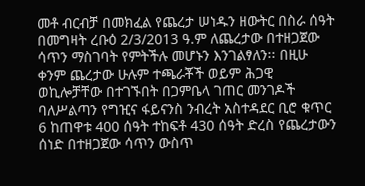መቶ ብርብቻ በመክፈል የጨረታ ሠነዱን ዘውትር በስራ ሰዓት በመግዛት ረቡዕ 2/3/2013 ዓ.ም ለጨረታው በተዘጋጀው ሳጥን ማስገባት የምትችሉ መሆኑን እንገልፃለን፡፡ በዚሁ ቀንም ጨረታው ሁሉም ተጫራቾች ወይም ሕጋዊ ወኪሎቻቸው በተገኙበት በጋምቤላ ገጠር መንገዶች ባለሥልጣን የግዢና ፋይናንስ ንብረት አስተዳደር ቢሮ ቁጥር 6 ከጠዋቱ 400 ሰዓት ተከፍቶ 430 ሰዓት ድረስ የጨረታውን ሰነድ በተዘጋጀው ሳጥን ውስጥ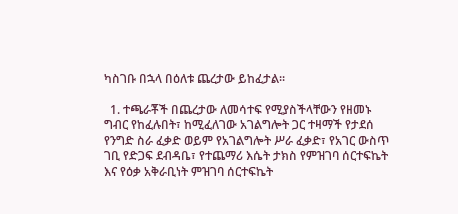ካስገቡ በኋላ በዕለቱ ጨረታው ይከፈታል፡፡

  1. ተጫራቾች በጨረታው ለመሳተፍ የሚያስችላቸውን የዘመኑ ግብር የከፈሉበት፣ ከሚፈለገው አገልግሎት ጋር ተዛማች የታደሰ የንግድ ስራ ፈቃድ ወይም የአገልግሎት ሥራ ፈቃድ፣ የአገር ውስጥ ገቢ የድጋፍ ደብዳቤ፣ የተጨማሪ እሴት ታክስ የምዝገባ ሰርተፍኬት እና የዕቃ አቅራቢነት ምዝገባ ሰርተፍኬት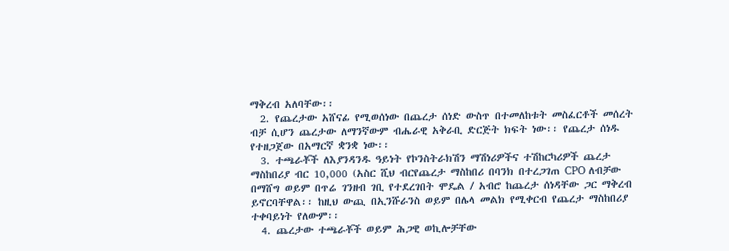ማቅረብ አለባቸው፡፡
  2. የጨረታው አሸናፊ የሚወሰነው በጨረታ ሰነድ ውስጥ በተመለከቱት መስፈርቶች መሰረት ብቻ ሲሆን ጨረታው ለማንኛውም ብሔራዊ አቅራቢ ድርጅት ክፍት ነው፡፡ የጨረታ ሰነዱ የተዘጋጀው በአማርኛ ቋንቋ ነው፡፡
  3. ተጫራቾች ለእያንዳንዱ ዓይነት የኮንስትራክሽን ማሽነሪዎችና ተሽከርካሪዎች ጨረታ ማስከበሪያ ብር 10,000 (አስር ሺህ ብርየጨረታ ማስከበሪ በባንክ በተረጋገጠ CPO ለብቻው በማሸግ ወይም በጥሬ ገንዘብ ገቢ የተደረገበት ሞዴል / አብሮ ከጨረታ ሰነዳቸው ጋር ማቅረብ ይኖርባቸዋል፡፡ ከዚህ ውጪ በኢንሹራንስ ወይም በሌላ መልክ የሚቀርብ የጨረታ ማስከበሪያ ተቀባይነት የለውም፡፡
  4. ጨረታው ተጫራቾች ወይም ሕጋዊ ወኪሎቻቸው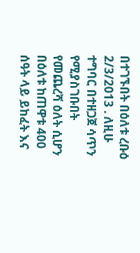በተገኙበት በዕለቱ ረቡዕ 2/3/2013 . ለዚሁ ተግባር በተዘጋጀ ሳጥን የሚያስገቡበት የመጨረሻ ዕለት ሲሆን በዕለቱ ከጠዋቱ 400 ሰዓት ላይ ይከፈት እና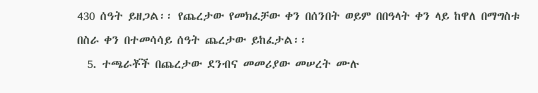430 ሰዓት ይዘጋል፡፡ የጨረታው የመክፈቻው ቀን በሰንበት ወይም በበዓላት ቀን ላይ ከዋለ በማግስቱ በስራ ቀን በተመሳሳይ ሰዓት ጨረታው ይከፈታል፡፡
  5. ተጫራቾች በጨረታው ደንብና መመሪያው መሠረት ሙሉ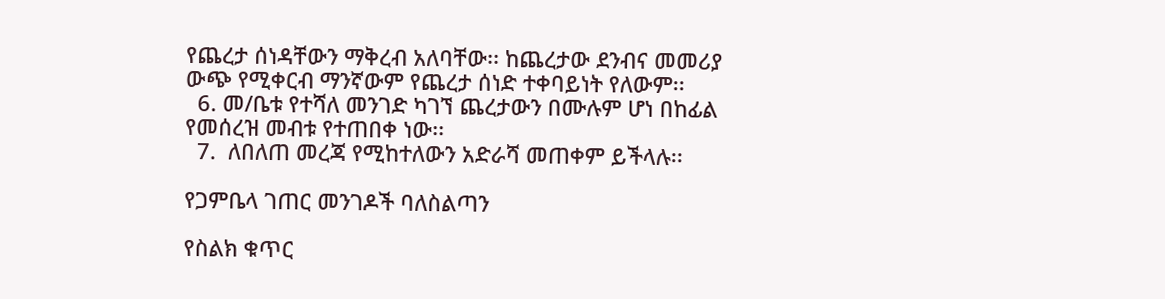የጨረታ ሰነዳቸውን ማቅረብ አለባቸው፡፡ ከጨረታው ደንብና መመሪያ ውጭ የሚቀርብ ማንኛውም የጨረታ ሰነድ ተቀባይነት የለውም፡፡
  6. መ/ቤቱ የተሻለ መንገድ ካገኘ ጨረታውን በሙሉም ሆነ በከፊል የመሰረዝ መብቱ የተጠበቀ ነው፡፡
  7.  ለበለጠ መረጃ የሚከተለውን አድራሻ መጠቀም ይችላሉ፡፡

የጋምቤላ ገጠር መንገዶች ባለስልጣን

የስልክ ቁጥር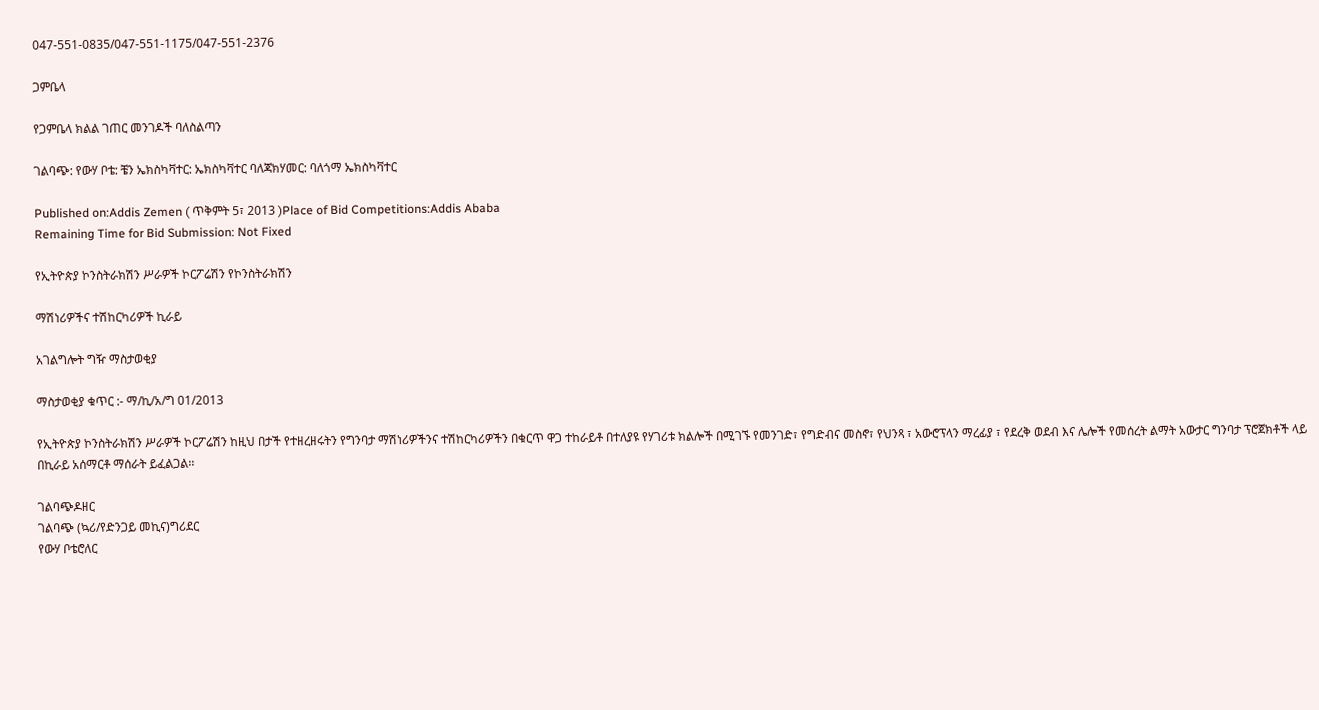047-551-0835/047-551-1175/047-551-2376

ጋምቤላ

የጋምቤላ ክልል ገጠር መንገዶች ባለስልጣን

ገልባጭ: የውሃ ቦቴ: ቼን ኤክስካቫተር: ኤክስካቫተር ባለጃክሃመር: ባለጎማ ኤክስካቫተር

Published on:Addis Zemen ( ጥቅምት 5፣ 2013 )Place of Bid Competitions:Addis Ababa
Remaining Time for Bid Submission: Not Fixed

የኢትዮጵያ ኮንስትራክሽን ሥራዎች ኮርፖሬሽን የኮንስትራክሽን

ማሽነሪዎችና ተሽከርካሪዎች ኪራይ

አገልግሎት ግዥ ማስታወቂያ

ማስታወቂያ ቁጥር :- ማ/ኪ/አ/ግ 01/2013

የኢትዮጵያ ኮንስትራክሽን ሥራዎች ኮርፖሬሽን ከዚህ በታች የተዘረዘሩትን የግንባታ ማሽነሪዎችንና ተሽከርካሪዎችን በቁርጥ ዋጋ ተከራይቶ በተለያዩ የሃገሪቱ ክልሎች በሚገኙ የመንገድ፣ የግድብና መስኖ፣ የህንጻ ፣ አውሮፕላን ማረፊያ ፣ የደረቅ ወደብ እና ሌሎች የመሰረት ልማት አውታር ግንባታ ፕሮጀክቶች ላይ በኪራይ አሰማርቶ ማሰራት ይፈልጋል፡፡

ገልባጭዶዘር
ገልባጭ (ኳሪ/የድንጋይ መኪና)ግሪደር
የውሃ ቦቴሮለር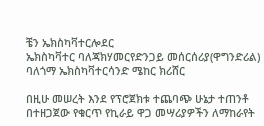ቼን ኤክስካቫተርሎደር
ኤክስካቫተር ባለጃክሃመርየድንጋይ መሰርሰሪያ(ዋግንድሪል)
ባለጎማ ኤክስካቫተርሳንድ ሜከር ክሪሸር

በዚሁ መሠረት እንደ የፕሮጀክቱ ተጨባጭ ሁኔታ ተጠንቶ በተዘጋጀው የቁርጥ የኪራይ ዋጋ መሣሪያዎችን ለማከራየት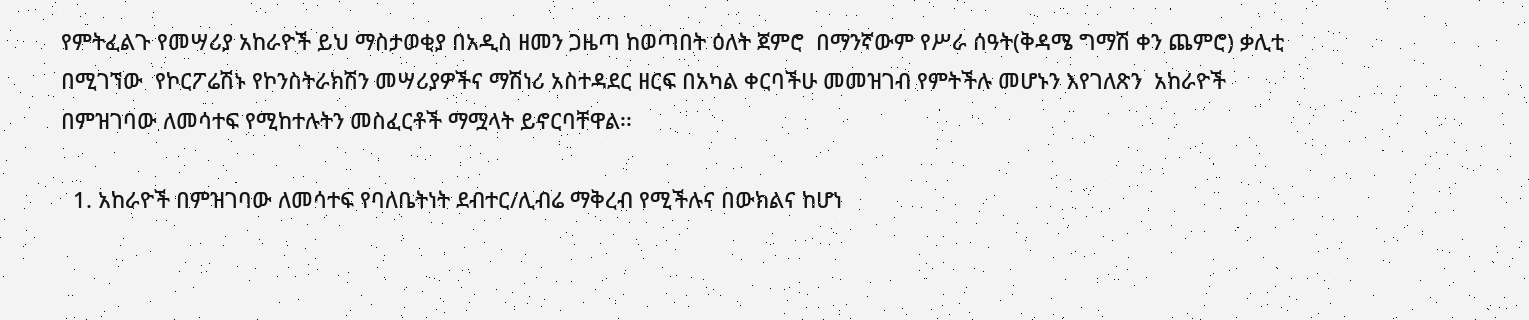የምትፈልጉ የመሣሪያ አከራዮች ይህ ማስታወቂያ በአዲስ ዘመን ጋዜጣ ከወጣበት ዕለት ጀምሮ  በማንኛውም የሥራ ሰዓት(ቅዳሜ ግማሽ ቀን ጨምሮ) ቃሊቲ በሚገኘው  የኮርፖሬሽኑ የኮንስትራክሽን መሣሪያዎችና ማሽነሪ አስተዳደር ዘርፍ በአካል ቀርባችሁ መመዝገብ የምትችሉ መሆኑን እየገለጽን  አከራዮች በምዝገባው ለመሳተፍ የሚከተሉትን መስፈርቶች ማሟላት ይኖርባቸዋል፡፡

  1. አከራዮች በምዝገባው ለመሳተፍ የባለቤትነት ደብተር/ሊብሬ ማቅረብ የሚችሉና በውክልና ከሆነ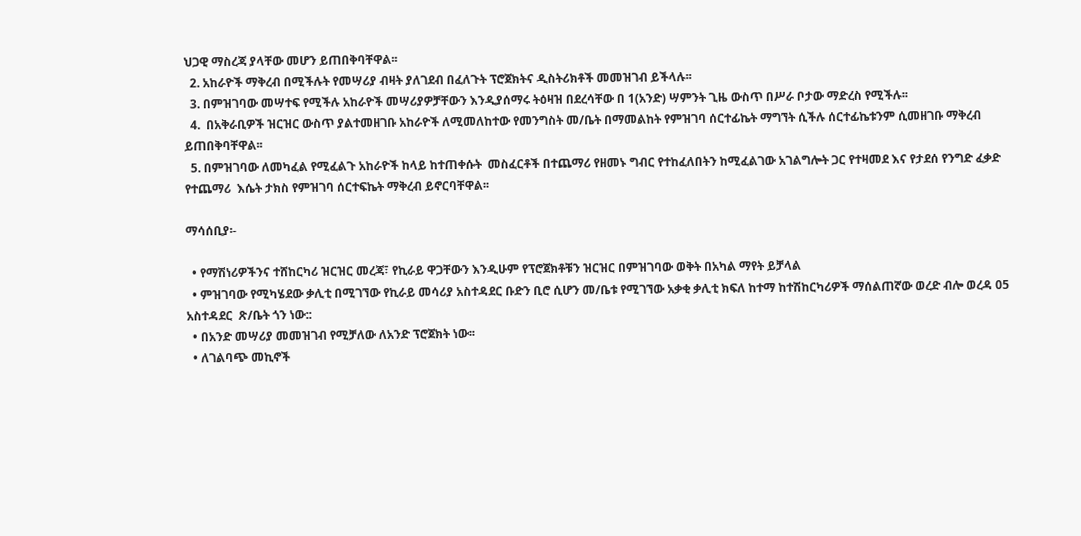ህጋዊ ማስረጃ ያላቸው መሆን ይጠበቅባቸዋል፡፡
  2. አከራዮች ማቅረብ በሚችሉት የመሣሪያ ብዛት ያለገደብ በፈለጉት ፕሮጀክትና ዲስትሪክቶች መመዝገብ ይችላሉ፡፡
  3. በምዝገባው መሣተፍ የሚችሉ አከራዮች መሣሪያዎቻቸውን እንዲያሰማሩ ትዕዛዝ በደረሳቸው በ 1(አንድ) ሣምንት ጊዜ ውስጥ በሥራ ቦታው ማድረስ የሚችሉ፡፡
  4.  በአቅራቢዎች ዝርዝር ውስጥ ያልተመዘገቡ አከራዮች ለሚመለከተው የመንግስት መ/ቤት በማመልከት የምዝገባ ሰርተፊኬት ማግኘት ሲችሉ ሰርተፊኬቱንም ሲመዘገቡ ማቅረብ  ይጠበቅባቸዋል፡፡
  5. በምዝገባው ለመካፈል የሚፈልጉ አከራዮች ከላይ ከተጠቀሱት  መስፈርቶች በተጨማሪ የዘመኑ ግብር የተከፈለበትን ከሚፈልገው አገልግሎት ጋር የተዛመደ እና የታደሰ የንግድ ፈቃድ የተጨማሪ  እሴት ታክስ የምዝገባ ሰርተፍኬት ማቅረብ ይኖርባቸዋል፡፡

ማሳሰቢያ፡-

  • የማሽነሪዎችንና ተሸከርካሪ ዝርዝር መረጃ፣ የኪራይ ዋጋቸውን እንዲሁም የፕሮጀክቶቹን ዝርዝር በምዝገባው ወቅት በአካል ማየት ይቻላል
  • ምዝገባው የሚካሄደው ቃሊቲ በሚገኘው የኪራይ መሳሪያ አስተዳደር ቡድን ቢሮ ሲሆን መ/ቤቱ የሚገኘው አቃቂ ቃሊቲ ክፍለ ከተማ ከተሽከርካሪዎች ማሰልጠኛው ወረድ ብሎ ወረዳ 05 አስተዳደር  ጽ/ቤት ጎን ነው::
  • በአንድ መሣሪያ መመዝገብ የሚቻለው ለአንድ ፕሮጀክት ነው፡፡
  • ለገልባጭ መኪኖች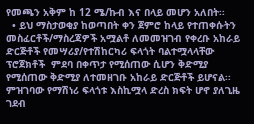የመጫን አቅም ከ 12 ሜ/ኩብ እና በላይ መሆን አለበት፡፡
  • ይህ ማስታወቂያ ከወጣበት ቀን ጀምሮ ከላይ የተጠቀሱትን መስፈርቶች/ማስረጃዎች አሟልቶ ለመመዝገብ የቀረቡ አከራይ ድርጅቶች የመሣሪያ/የተሽከርካሪ ፍላጎት ባልተሟላላቸው ፕሮጀክቶች  ምደባ በቀጥታ የሚሰጠው ሲሆን ቅድሚያ የሚሰጠው ቅድሚያ ለተመዘገቡ አከራይ ድርጅቶች ይሆናል፡፡ ምዝገባው የማሽነሪ ፍላጎቱ እስኪሟላ ድረስ ክፍት ሆኖ ያለጊዜ ገደብ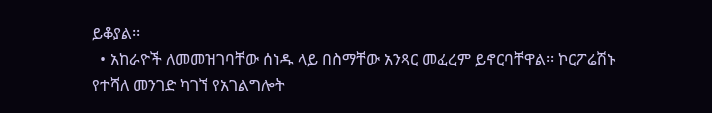ይቆያል፡፡
  • አከራዮች ለመመዝገባቸው ሰነዱ ላይ በስማቸው አንጻር መፈረም ይኖርባቸዋል፡፡ ኮርፖሬሽኑ የተሻለ መንገድ ካገኘ የአገልግሎት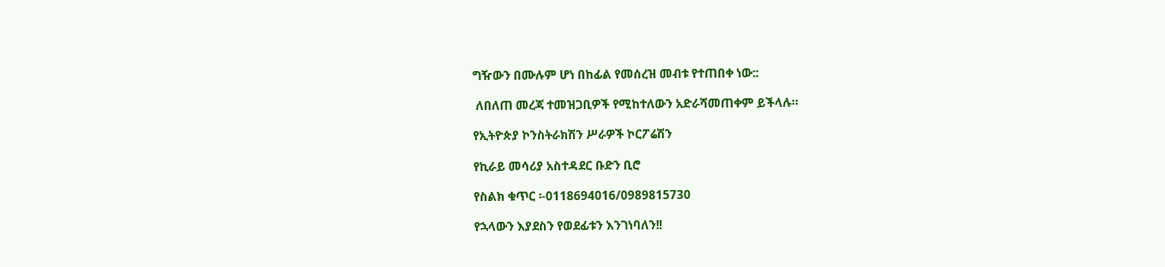ግዥውን በሙሉም ሆነ በከፊል የመሰረዝ መብቱ የተጠበቀ ነው::

 ለበለጠ መረጃ ተመዝጋቢዎች የሚከተለውን አድራሻመጠቀም ይችላሉ።

የኢትዮጵያ ኮንስትራክሽን ሥራዎች ኮርፖሬሽን

የኪራይ መሳሪያ አስተዳደር ቡድን ቢሮ

የስልክ ቁጥር ፡-0118694016/0989815730

የኋላውን እያደስን የወደፊቱን እንገነባለን!!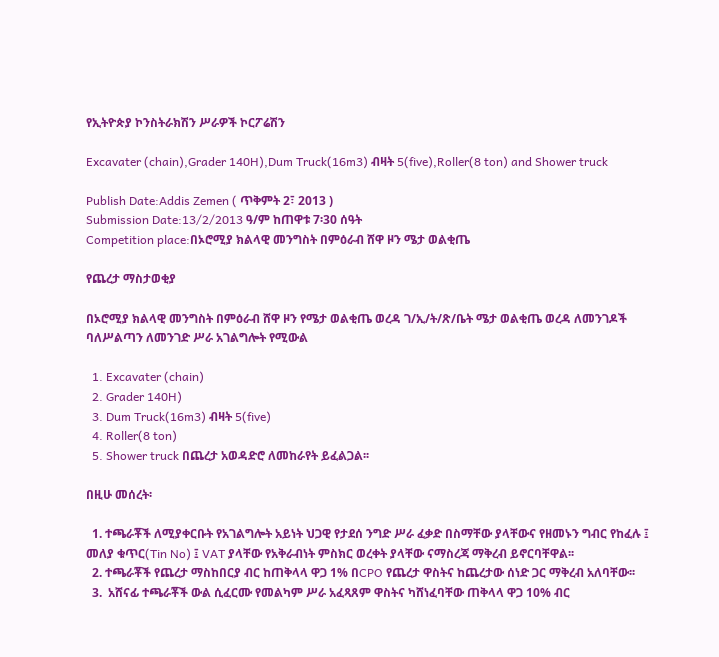የኢትዮጵያ ኮንስትራክሽን ሥራዎች ኮርፖሬሽን

Excavater (chain),Grader 140H),Dum Truck(16m3) ብዛት 5(five),Roller(8 ton) and Shower truck

Publish Date:Addis Zemen ( ጥቅምት 2፣ 2013 )
Submission Date:13/2/2013 ዓ/ም ከጠዋቱ 7፡30 ሰዓት
Competition place:በኦሮሚያ ክልላዊ መንግስት በምዕራብ ሸዋ ዞን ሜታ ወልቂጤ

የጨረታ ማስታወቂያ

በኦሮሚያ ክልላዊ መንግስት በምዕራብ ሸዋ ዞን የሜታ ወልቂጤ ወረዳ ገ/ኢ/ት/ጽ/ቤት ሜታ ወልቂጤ ወረዳ ለመንገዶች ባለሥልጣን ለመንገድ ሥራ አገልግሎት የሚውል

  1. Excavater (chain)
  2. Grader 140H)
  3. Dum Truck(16m3) ብዛት 5(five)
  4. Roller(8 ton)
  5. Shower truck በጨረታ አወዳድሮ ለመከራየት ይፈልጋል፡፡

በዚሁ መሰረት፡

  1. ተጫራቾች ለሚያቀርቡት የአገልግሎት አይነት ህጋዊ የታደሰ ንግድ ሥራ ፈቃድ በስማቸው ያላቸውና የዘመኑን ግብር የከፈሉ ፤ መለያ ቁጥር(Tin No) ፤ VAT ያላቸው የአቅራብነት ምስክር ወረቀት ያላቸው ናማስረጃ ማቅረብ ይኖርባቸዋል፡፡
  2. ተጫራቾች የጨረታ ማስከበርያ ብር ከጠቅላላ ዋጋ 1% በCPO የጨረታ ዋስትና ከጨረታው ሰነድ ጋር ማቅረብ አለባቸው፡፡
  3.  አሸናፊ ተጫራቾች ውል ሲፈርሙ የመልካም ሥራ አፈጻጸም ዋስትና ካሸነፈባቸው ጠቅላላ ዋጋ 10% ብር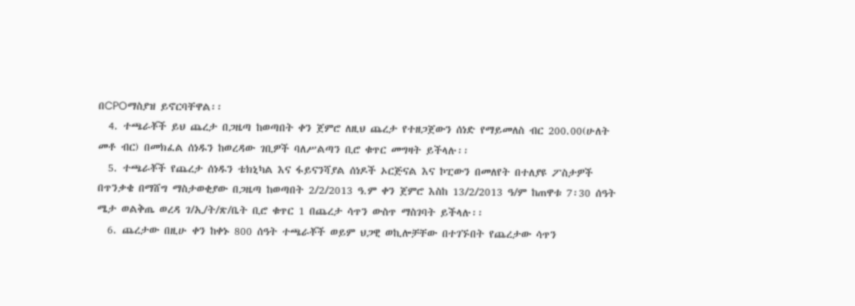በCPOማስያዝ ይኖርባቸዋል፡፡
  4. ተጫራቾች ይህ ጨረታ በጋዜጣ ከወጣበት ቀን ጀምሮ ለዚህ ጨረታ የተዘጋጀውን ሰነድ የማይመለስ ብር 200.00(ሁለት መቶ ብር) በመክፈል ሰነዱን ከወረዳው ገቢዎች ባለሥልጣን ቢሮ ቁጥር መግዛት ይችላሉ፡፡
  5. ተጫራቾች የጨረታ ሰነዱን ቴክኒካል እና ፋይናንሻያል ሰነዶች ኦርጅናል እና ኮፒውን በመለየት በተለያዩ ፖስታዎች በጥንቃቄ በማሸግ ማስታወቂያው በጋዜጣ ከወጣበት 2/2/2013 ዓ.ም ቀን ጀምሮ እስከ 13/2/2013 ዓ/ም ከጠዋቱ 7፡30 ሰዓት ሜታ ወልቅጤ ወረዳ ገ/ኢ/ት/ጽ/ቤት ቢሮ ቁጥር 1 በጨረታ ሳጥን ውስጥ ማስገባት ይችላሉ፡፡
  6. ጨረታው በዚሁ ቀን ከቀኑ 800 ሰዓት ተጫራቾች ወይም ህጋዊ ወኪሎቻቸው በተገኙበት የጨረታው ሳጥን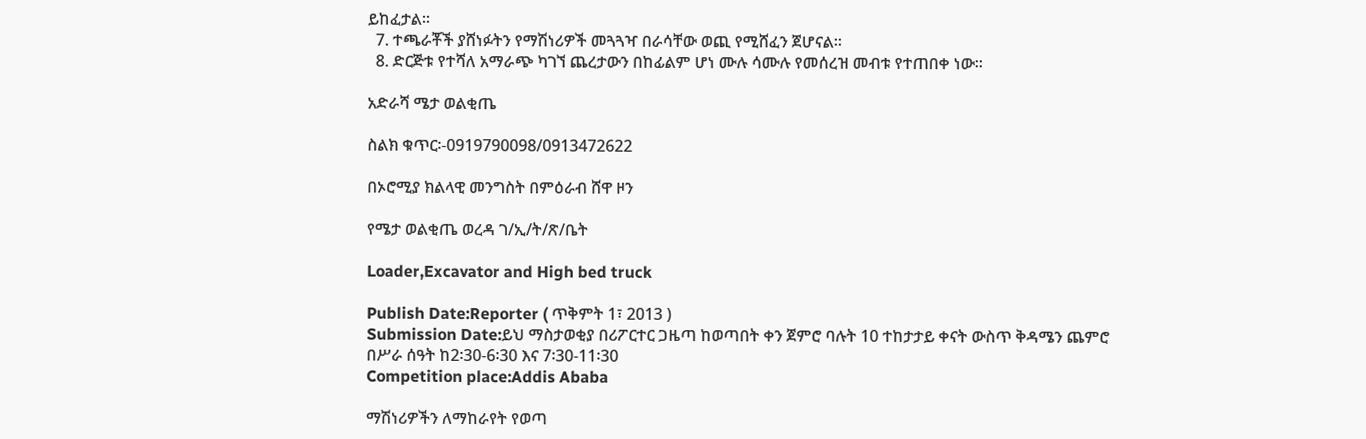ይከፈታል፡፡
  7. ተጫራቾች ያሸነፉትን የማሽነሪዎች መጓጓዣ በራሳቸው ወጪ የሚሸፈን ጀሆናል፡፡
  8. ድርጅቱ የተሻለ አማራጭ ካገኘ ጨረታውን በከፊልም ሆነ ሙሉ ሳሙሉ የመሰረዝ መብቱ የተጠበቀ ነው፡፡

አድራሻ ሜታ ወልቂጤ

ስልክ ቁጥር፡-0919790098/0913472622

በኦሮሚያ ክልላዊ መንግስት በምዕራብ ሸዋ ዞን

የሜታ ወልቂጤ ወረዳ ገ/ኢ/ት/ጽ/ቤት

Loader,Excavator and High bed truck

Publish Date:Reporter ( ጥቅምት 1፣ 2013 )
Submission Date:ይህ ማስታወቂያ በሪፖርተር ጋዜጣ ከወጣበት ቀን ጀምሮ ባሉት 10 ተከታታይ ቀናት ውስጥ ቅዳሜን ጨምሮ በሥራ ሰዓት ከ2፡30-6፡30 እና 7፡30-11፡30
Competition place:Addis Ababa

ማሽነሪዎችን ለማከራየት የወጣ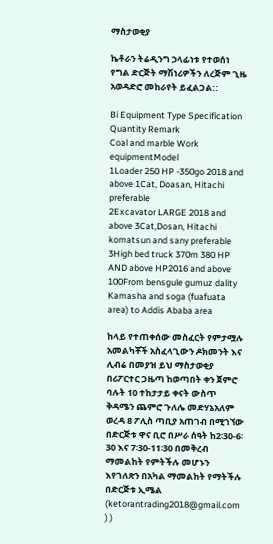ማስታወቂያ

ኬቶራን ትሬዲንግ ኃላፊነቱ የተወሰነ የግል ድርጅት ማሽነሪዎችን ለረጅም ጊዜ አወዳድሮ መከራየት ይፈልጋል::

Bi Equipment Type Specification Quantity Remark
Coal and marble Work equipmentModel
1Loader 250 HP -350go 2018 and above 1Cat, Doasan, Hitachi preferable
2Excavator LARGE 2018 and above 3Cat,Dosan, Hitachi  komatsun and sany preferable
3High bed truck 370m 380 HP AND above HP2016 and above 100From bensgule gumuz dality Kamasha and soga (fuafuata area) to Addis Ababa area

ከላይ የተጠቀሰው መስፈርት የምታሟሉ አመልካቾች አስፈላጊውን ዶክመንት እና ሊብሬ በመያዝ ይህ ማስታወቂያ በሪፖርተር ጋዜጣ ከወጣበት ቀን ጀምሮ ባሉት 10 ተከታታይ ቀናት ውስጥ ቅዳሜን ጨምሮ ጉለሌ መድሃኔአለም ወረዳ 8 ፖሊስ ጣቢያ አጠገብ በሚገኘው በድርጅቱ ዋና ቢሮ በሥራ ሰዓት ከ2፡30-6፡30 እና 7፡30-11፡30 በመቅረብ ማመልከት የምትችሉ መሆኑን እየገለጽን በአካል ማመልከት የማትችሉ በድርጅቱ ኢሜል (ketorantrading2018@gmail.com ) )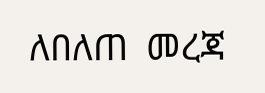ለበለጠ  መረጃ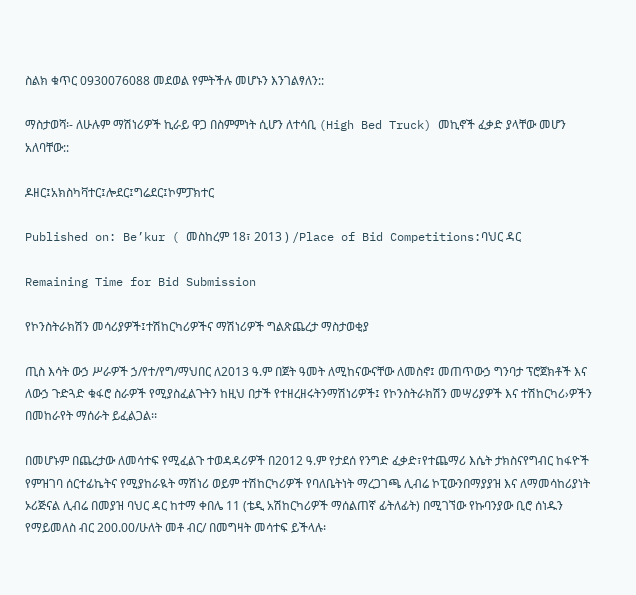ስልክ ቁጥር 0930076088 መደወል የምትችሉ መሆኑን እንገልፃለን::

ማስታወሻ፡- ለሁሉም ማሽነሪዎች ኪራይ ዋጋ በስምምነት ሲሆን ለተሳቢ (High Bed Truck) መኪኖች ፈቃድ ያላቸው መሆን አለባቸው::

ዶዘር፤አክስካቫተር፤ሎደር፤ግሬደር፤ኮምፓክተር

Published on: Be’kur ( መስከረም 18፣ 2013 ) /Place of Bid Competitions:ባህር ዳር

Remaining Time for Bid Submission

የኮንስትራክሽን መሳሪያዎች፤ተሽከርካሪዎችና ማሽነሪዎች ግልጽጨረታ ማስታወቂያ

ጢስ እሳት ውኃ ሥራዎች ኃ/የተ/የግ/ማህበር ለ2013 ዓ.ም በጀት ዓመት ለሚከናውናቸው ለመስኖ፤ መጠጥውኃ ግንባታ ፕሮጀክቶች እና ለውኃ ጉድጓድ ቁፋሮ ስራዎች የሚያስፈልጉትን ከዚህ በታች የተዘረዘሩትንማሽነሪዎች፤ የኮንስትራክሽን መሣሪያዎች እና ተሽከርካሪ›ዎችን በመከራየት ማሰራት ይፈልጋል፡፡

በመሆኑም በጨረታው ለመሳተፍ የሚፈልጉ ተወዳዳሪዎች በ2012 ዓ.ም የታደሰ የንግድ ፈቃድ፣የተጨማሪ እሴት ታክስናየግብር ከፋዮች የምዝገባ ሰርተፊኬትና የሚያከራዪት ማሽነሪ ወይም ተሽከርካሪዎች የባለቤትነት ማረጋገጫ ሊብሬ ኮፒውንበማያያዝ እና ለማመሳከሪያነት ኦሪጅናል ሊብሬ በመያዝ ባህር ዳር ከተማ ቀበሌ 11 (ቴዲ አሽከርካሪዎች ማሰልጠኛ ፊትለፊት) በሚገኘው የኩባንያው ቢሮ ሰነዱን የማይመለስ ብር 200.00/ሁለት መቶ ብር/ በመግዛት መሳተፍ ይችላሉ፡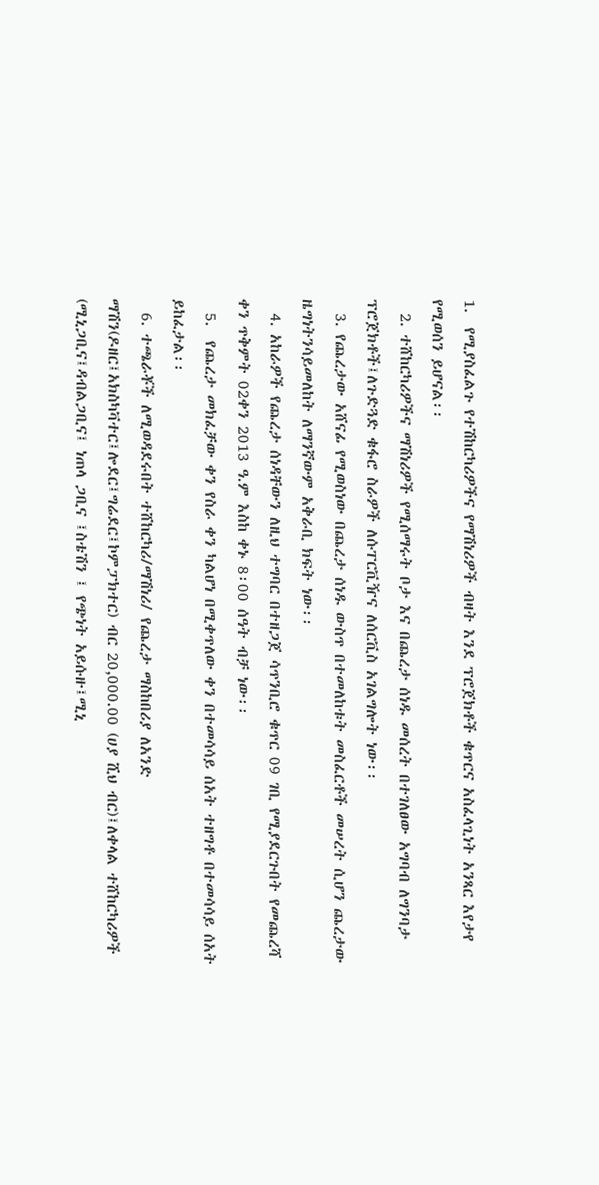1.  የሚያስፈልጉ የተሽከርካሪዎችና የማሽነሪዎች ብዛት እንደ ፕሮጀክቶች ቁጥርና አስፈላጊነት አንጻር እየታየ የሚወሰን ይሆናል፡፡
  2. ተሸከርካሪዎችና ማሽነሪዎች የሚሰማሩት ቦታ እና በጨረታ ሰነዱ መሰረት በተገለፀው አግባብ ለግንባታ ፕሮጀክቶች፤ለጉድጓድ ቁፋሮ ስራዎች ለሱፐርቪዥና ለሰርቪስ አገልግሎት ነው፡፡
  3. የጨረታው አሸናፊ የሚወስነው በጨረታ ሰነዱ ውስጥ በተመለከቱት መስፈርቶች መሠረት ሲሆን ጨረታው ዜግነትንሳይመለከት ለማንኛውም አቅራቢ ክፍት ነው፡፡
  4. አከራዎች የጨረታ ሰነዳቸውን ለዚህ ተግባር በተዘጋጀ ሳጥንቢሮ ቁጥር 09 ገቢ የሚያደርጉበት የመጨረሻ ቀን ጥቅምት 02ቀን 2013 ዓ.ም እስከ ቀኑ 8፡00 ሰዓት ብቻ ነው፡፡
  5.  የጨረታ መክፈቻው ቀን የስራ ቀን ካልሆነ በሚቀጥለው ቀን በተመሳሳይ ሰአት ተዘግቶ በተመሳሳይ ሰአት ይከፈታል፡፡
  6. ተጫራቾች ለሚወዳደሩበት ተሸከርካሪ/ማሽነሪ/ የጨረታ ማስከበሪያ ለአንድ ማሽን(ዶዘር፤አክስካቫተር፤ሎደር፤ግሬደር፤ኮምፓክተር) ብር 20,000.00 (ሀያ ሺህ ብር)፤ለቀላል ተሸከርካሪዎች (ሚኒጋቢና፤ዳብልጋቢና፤ ነጠላ ጋቢና ፤ስቴሽን ፤ የጭነት አይሱዙ፤ሚኒ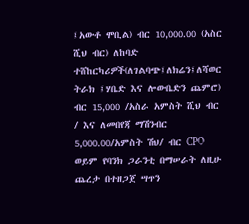፤አውቶ ሞቢል) ብር 10,000.00 (አስር ሺህ ብር) ለከባድ ተሸከርካሪዎች(ለገልባጭ፤ለክሬን፤ለሻወር ትራክ ፤ሃቤድ እና ሎውቤድን ጨምሮ) ብር 15,000 /አስራ አምስት ሺህ ብር / እና ለመበየጃ ማሽንብር 5,000.00/አምስት ሽህ/ ብር CPO ወይም የባንክ ጋራንቲ በማሠራት ለዚሁ ጨረታ በተዘጋጀ ሣጥን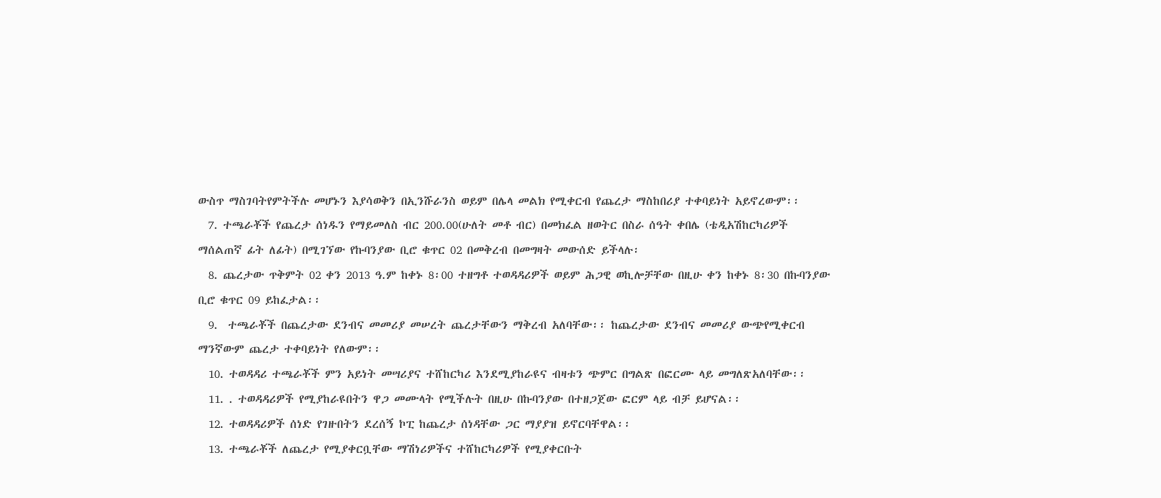ውስጥ ማስገባትየምትችሉ መሆኑን እያሳወቅን በኢንሹራንስ ወይም በሌላ መልክ የሚቀርብ የጨረታ ማስከበሪያ ተቀባይነት አይኖረውም፡፡
  7. ተጫራቾች የጨረታ ሰነዱን የማይመለስ ብር 200.00(ሁለት መቶ ብር) በመክፈል ዘወትር በስራ ሰዓት ቀበሌ (ቴዲአሽከርካሪዎች ማሰልጠኛ ፊት ለፊት) በሚገኘው የኩባንያው ቢሮ ቁጥር 02 በመቅረብ በመግዛት መውሰድ ይችላሉ፡
  8. ጨረታው ጥቅምት 02 ቀን 2013 ዓ.ም ከቀኑ 8፡00 ተዘግቶ ተወዳዳሪዎች ወይም ሕጋዊ ወኪሎቻቸው በዚሁ ቀን ከቀኑ 8፡30 በኩባንያው ቢሮ ቁጥር 09 ይከፈታል፡፡
  9.  ተጫራቾች በጨረታው ደንብና መመሪያ መሠረት ጨረታቸውን ማቅረብ አለባቸው፡፡ ከጨረታው ደንብና መመሪያ ውጭየሚቀርብ ማንኛውም ጨረታ ተቀባይነት የለውም፡፡
  10. ተወዳዳሪ ተጫራቾች ምን አይነት መሣሪያና ተሸከርካሪ እንደሚያከራዩና ብዛቱን ጭምር በግልጽ በፎርሙ ላይ መግለጽአለባቸው፡፡
  11. . ተወዳዳሪዎች የሚያከራዩበትን ዋጋ መሙላት የሚችሉት በዚሁ በኩባንያው በተዘጋጀው ፎርም ላይ ብቻ ይሆናል፡፡
  12. ተወዳዳሪዎች ሰነድ የገዙበትን ደረሰኝ ኮፒ ከጨረታ ሰነዳቸው ጋር ማያያዝ ይኖርባቸዋል፡፡
  13. ተጫራቾች ለጨረታ የሚያቀርቧቸው ማሽነሪዎችና ተሸከርካሪዎች የሚያቀርቡት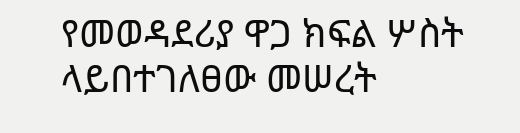የመወዳደሪያ ዋጋ ክፍል ሦስት ላይበተገለፀው መሠረት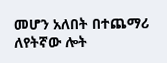መሆን አለበት በተጨማሪ ለየትኛው ሎት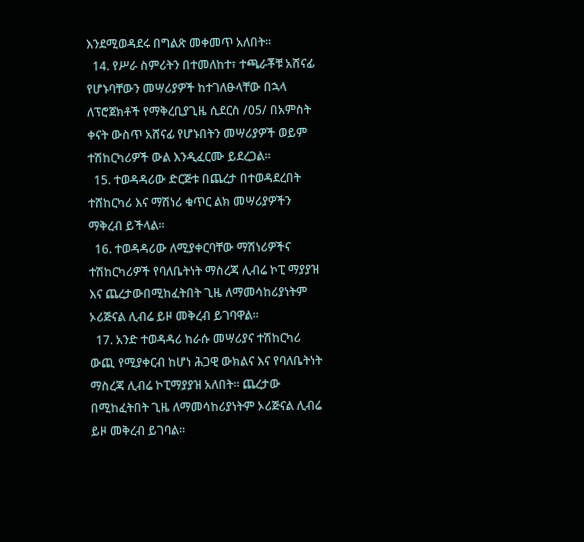እንደሚወዳደሩ በግልጽ መቀመጥ አለበት፡፡
  14. የሥራ ስምሪትን በተመለከተ፣ ተጫራቾቹ አሸናፊ የሆኑባቸውን መሣሪያዎች ከተገለፁላቸው በኋላ ለፕሮጀክቶች የማቅረቢያጊዜ ሲደርስ /05/ በአምስት ቀናት ውስጥ አሸናፊ የሆኑበትን መሣሪያዎች ወይም ተሽከርካሪዎች ውል እንዲፈርሙ ይደረጋል፡፡
  15. ተወዳዳሪው ድርጅቱ በጨረታ በተወዳደረበት ተሸከርካሪ እና ማሽነሪ ቁጥር ልክ መሣሪያዎችን ማቅረብ ይችላል፡፡
  16. ተወዳዳሪው ለሚያቀርባቸው ማሽነሪዎችና ተሽከርካሪዎች የባለቤትነት ማስረጃ ሊብሬ ኮፒ ማያያዝ እና ጨረታውበሚከፈትበት ጊዜ ለማመሳከሪያነትም ኦሪጅናል ሊብሬ ይዞ መቅረብ ይገባዋል፡፡
  17. አንድ ተወዳዳሪ ከራሱ መሣሪያና ተሽከርካሪ ውጪ የሚያቀርብ ከሆነ ሕጋዊ ውክልና እና የባለቤትነት ማስረጃ ሊብሬ ኮፒማያያዝ አለበት፡፡ ጨረታው በሚከፈትበት ጊዜ ለማመሳከሪያነትም ኦሪጅናል ሊብሬ ይዞ መቅረብ ይገባል፡፡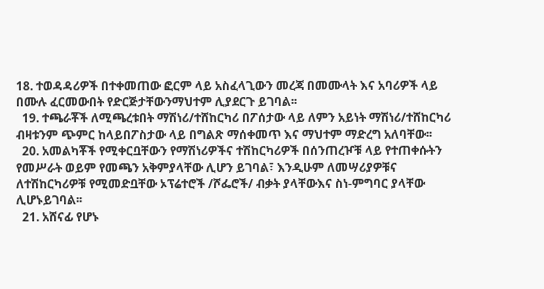18. ተወዳዳሪዎች በተቀመጠው ፎርም ላይ አስፈላጊውን መረጃ በመሙላት እና አባሪዎች ላይ በሙሉ ፈርመውበት የድርጅታቸውንማህተም ሊያደርጉ ይገባል፡፡
  19. ተጫራቾች ለሚጫረቱበት ማሽነሪ/ተሸከርካሪ በፖሰታው ላይ ለምን አይነት ማሽነሪ/ተሸከርካሪ ብዛቱንም ጭምር ከላይበፖስታው ላይ በግልጽ ማሰቀመጥ እና ማህተም ማድረግ አለባቸው፡፡
  20. አመልካቾች የሚቀርቧቸውን የማሽነሪዎችና ተሽከርካሪዎች በሰንጠረዦቹ ላይ የተጠቀሱትን የመሥራት ወይም የመጫን አቅምያላቸው ሊሆን ይገባል፣ እንዲሁም ለመሣሪያዎቹና ለተሽከርካሪዎቹ የሚመድቧቸው ኦፕሬተሮች /ሾፌሮች/ ብቃት ያላቸውእና ስነ-ምግባር ያላቸው ሊሆኑይገባል፡፡
  21. አሸናፊ የሆኑ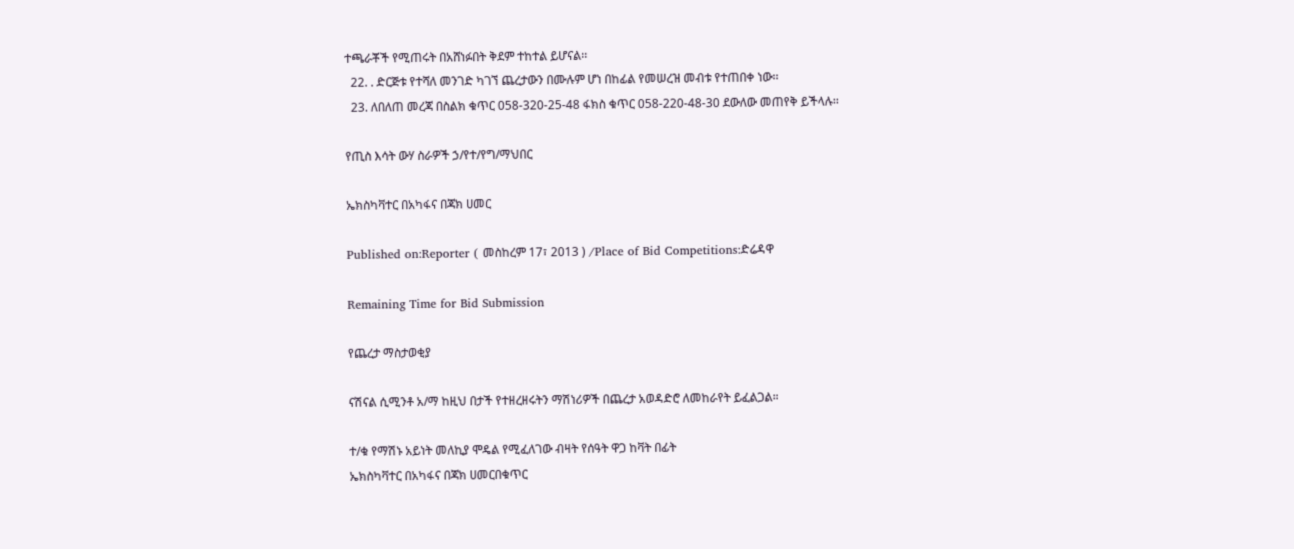ተጫራቾች የሚጠሩት በአሸነፉበት ቅደም ተከተል ይሆናል፡፡
  22. . ድርጅቱ የተሻለ መንገድ ካገኘ ጨረታውን በሙሉም ሆነ በከፊል የመሠረዝ መብቱ የተጠበቀ ነው፡፡
  23. ለበለጠ መረጃ በስልክ ቁጥር 058-320-25-48 ፋክስ ቁጥር 058-220-48-30 ደውለው መጠየቅ ይችላሉ፡፡

የጢስ እሳት ውሃ ስራዎች ኃ/የተ/የግ/ማህበር

ኤክስካቫተር በአካፋና በጃክ ሀመር

Published on:Reporter ( መስከረም 17፣ 2013 ) /Place of Bid Competitions:ድሬዳዋ

Remaining Time for Bid Submission

የጨረታ ማስታወቂያ

ናሽናል ሲሚንቶ አ/ማ ከዚህ በታች የተዘረዘሩትን ማሽነሪዎች በጨረታ አወዳድሮ ለመከራየት ይፈልጋል።

ተ/ቁ የማሽኑ አይነት መለኪያ ሞዴል የሚፈለገው ብዛት የሰዓት ዋጋ ከቫት በፊት
ኤክስካቫተር በአካፋና በጃክ ሀመርበቁጥር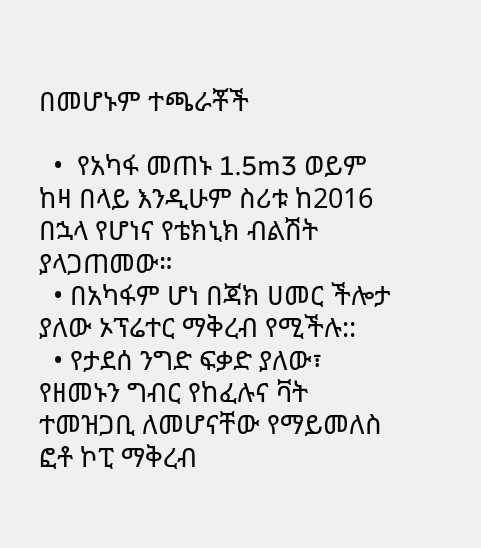በመሆኑም ተጫራቾች

  •  የአካፋ መጠኑ 1.5m3 ወይም ከዛ በላይ እንዲሁም ስሪቱ ከ2016 በኋላ የሆነና የቴክኒክ ብልሽት ያላጋጠመው።
  • በአካፋም ሆነ በጃክ ሀመር ችሎታ ያለው ኦፕሬተር ማቅረብ የሚችሉ::
  • የታደሰ ንግድ ፍቃድ ያለው፣ የዘመኑን ግብር የከፈሉና ቫት ተመዝጋቢ ለመሆናቸው የማይመለስ ፎቶ ኮፒ ማቅረብ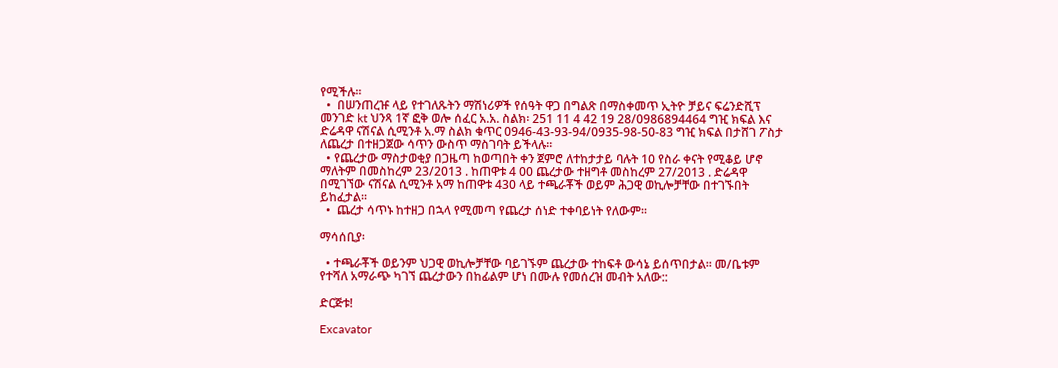የሚችሉ፡፡
  •  በሠንጠረዡ ላይ የተገለጹትን ማሽነሪዎች የሰዓት ዋጋ በግልጽ በማስቀመጥ ኢትዮ ቻይና ፍሬንድሺፕ መንገድ kt ህንጻ 1ኛ ፎቅ ወሎ ሰፈር አ.አ. ስልክ፡ 251 11 4 42 19 28/0986894464 ግዢ ክፍል እና ድሬዳዋ ናሽናል ሲሚንቶ አ.ማ ስልክ ቁጥር 0946-43-93-94/0935-98-50-83 ግዢ ክፍል በታሸገ ፖስታ ለጨረታ በተዘጋጀው ሳጥን ውስጥ ማስገባት ይችላሉ።
  • የጨረታው ማስታወቂያ በጋዜጣ ከወጣበት ቀን ጀምሮ ለተከታታይ ባሉት 10 የስራ ቀናት የሚቆይ ሆኖ ማለትም በመስከረም 23/2013 . ከጠዋቱ 4 00 ጨረታው ተዘግቶ መስከረም 27/2013 . ድሬዳዋ በሚገኘው ናሽናል ሲሚንቶ አማ ከጠዋቱ 430 ላይ ተጫራቾች ወይም ሕጋዊ ወኪሎቻቸው በተገኙበት ይከፈታል።
  •  ጨረታ ሳጥኑ ከተዘጋ በኋላ የሚመጣ የጨረታ ሰነድ ተቀባይነት የለውም።

ማሳሰቢያ፡

  • ተጫራቾች ወይንም ህጋዊ ወኪሎቻቸው ባይገኙም ጨረታው ተከፍቶ ውሳኔ ይሰጥበታል፡፡ መ/ቤቱም የተሻለ አማራጭ ካገኘ ጨረታውን በከፊልም ሆነ በሙሉ የመሰረዝ መብት አለው::

ድርጅቱ!

Excavator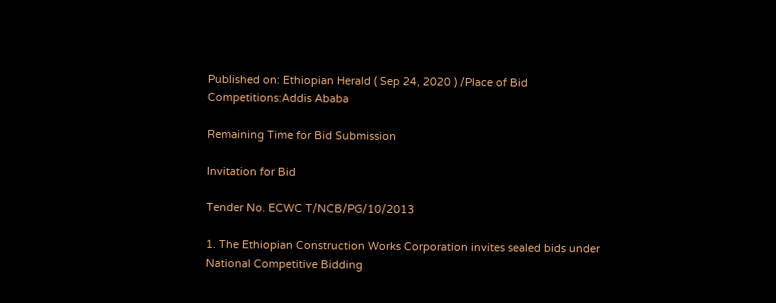Published on: Ethiopian Herald ( Sep 24, 2020 ) /Place of Bid Competitions:Addis Ababa

Remaining Time for Bid Submission

Invitation for Bid

Tender No. ECWC T/NCB/PG/10/2013

1. The Ethiopian Construction Works Corporation invites sealed bids under National Competitive Bidding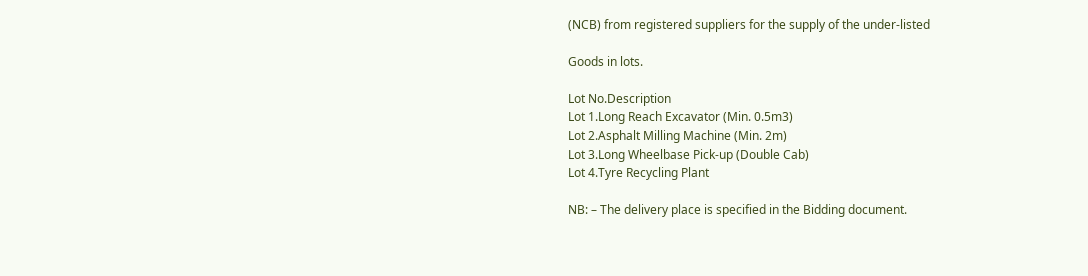(NCB) from registered suppliers for the supply of the under-listed

Goods in lots.

Lot No.Description
Lot 1.Long Reach Excavator (Min. 0.5m3)
Lot 2.Asphalt Milling Machine (Min. 2m)
Lot 3.Long Wheelbase Pick-up (Double Cab)
Lot 4.Tyre Recycling Plant

NB: – The delivery place is specified in the Bidding document.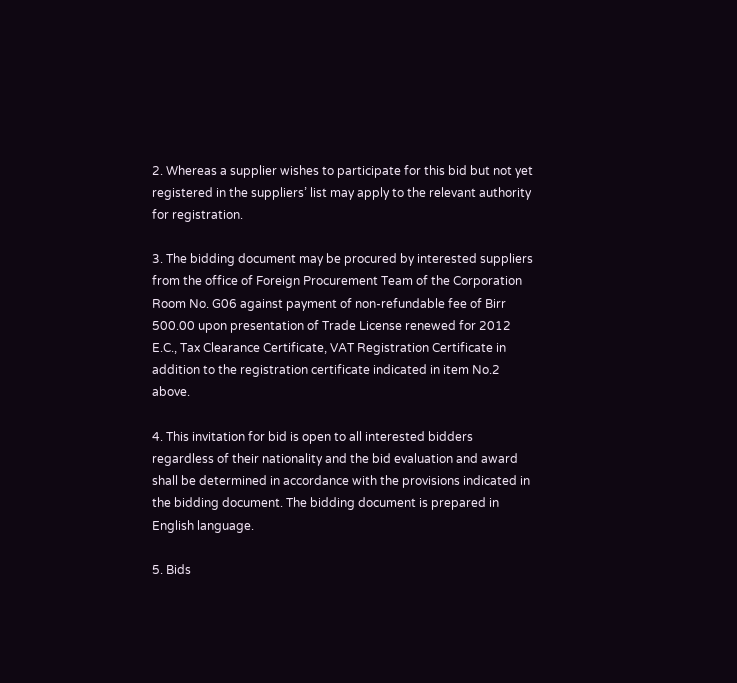2. Whereas a supplier wishes to participate for this bid but not yet registered in the suppliers’ list may apply to the relevant authority for registration.

3. The bidding document may be procured by interested suppliers from the office of Foreign Procurement Team of the Corporation Room No. G06 against payment of non-refundable fee of Birr 500.00 upon presentation of Trade License renewed for 2012 E.C., Tax Clearance Certificate, VAT Registration Certificate in addition to the registration certificate indicated in item No.2 above.

4. This invitation for bid is open to all interested bidders regardless of their nationality and the bid evaluation and award shall be determined in accordance with the provisions indicated in the bidding document. The bidding document is prepared in English language.

5. Bids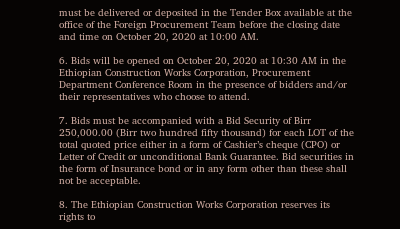must be delivered or deposited in the Tender Box available at the office of the Foreign Procurement Team before the closing date and time on October 20, 2020 at 10:00 AM.

6. Bids will be opened on October 20, 2020 at 10:30 AM in the Ethiopian Construction Works Corporation, Procurement Department Conference Room in the presence of bidders and/or their representatives who choose to attend.

7. Bids must be accompanied with a Bid Security of Birr 250,000.00 (Birr two hundred fifty thousand) for each LOT of the total quoted price either in a form of Cashier’s cheque (CPO) or Letter of Credit or unconditional Bank Guarantee. Bid securities in the form of Insurance bond or in any form other than these shall not be acceptable.

8. The Ethiopian Construction Works Corporation reserves its rights to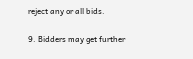reject any or all bids.

9. Bidders may get further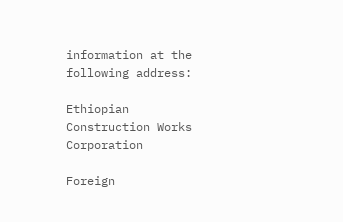information at the following address:

Ethiopian Construction Works Corporation

Foreign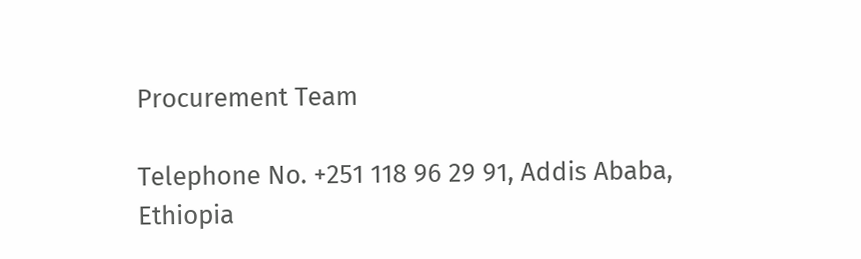Procurement Team

Telephone No. +251 118 96 29 91, Addis Ababa, Ethiopia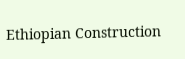Ethiopian Construction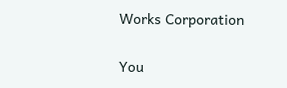Works Corporation

You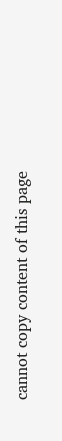cannot copy content of this page